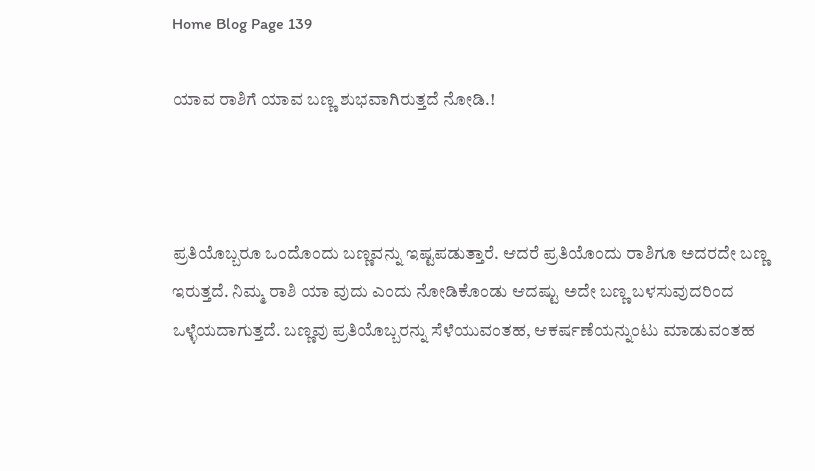Home Blog Page 139

ಯಾವ ರಾಶಿಗೆ ಯಾವ ಬಣ್ಣ ಶುಭವಾಗಿರುತ್ತದೆ ನೋಡಿ.!



ಪ್ರತಿಯೊಬ್ಬರೂ ಒಂದೊಂದು ಬಣ್ಣವನ್ನು ಇಷ್ಟಪಡುತ್ತಾರೆ. ಆದರೆ ಪ್ರತಿಯೊಂದು ರಾಶಿಗೂ ಅದರದೇ ಬಣ್ಣ ಇರುತ್ತದೆ. ನಿಮ್ಮ ರಾಶಿ ಯಾ ವುದು ಎಂದು ನೋಡಿಕೊಂಡು ಆದಷ್ಟು ಅದೇ ಬಣ್ಣ ಬಳಸುವುದರಿಂದ ಒಳ್ಳೆಯದಾಗುತ್ತದೆ. ಬಣ್ಣವು ಪ್ರತಿಯೊಬ್ಬರನ್ನು ಸೆಳೆಯುವಂತಹ, ಆಕರ್ಷಣೆಯನ್ನುಂಟು ಮಾಡುವಂತಹ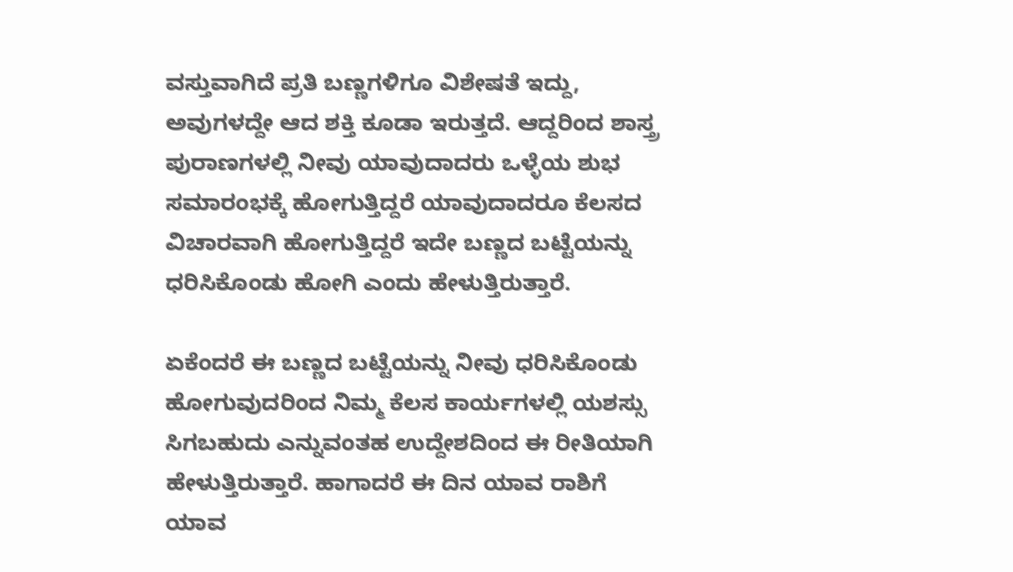ವಸ್ತುವಾಗಿದೆ ಪ್ರತಿ ಬಣ್ಣಗಳಿಗೂ ವಿಶೇಷತೆ ಇದ್ದು, ಅವುಗಳದ್ದೇ ಆದ ಶಕ್ತಿ ಕೂಡಾ ಇರುತ್ತದೆ. ಆದ್ದರಿಂದ ಶಾಸ್ತ್ರ ಪುರಾಣಗಳಲ್ಲಿ ನೀವು ಯಾವುದಾದರು ಒಳ್ಳೆಯ ಶುಭ ಸಮಾರಂಭಕ್ಕೆ ಹೋಗುತ್ತಿದ್ದರೆ ಯಾವುದಾದರೂ ಕೆಲಸದ ವಿಚಾರವಾಗಿ ಹೋಗುತ್ತಿದ್ದರೆ ಇದೇ ಬಣ್ಣದ ಬಟ್ಟೆಯನ್ನು ಧರಿಸಿಕೊಂಡು ಹೋಗಿ ಎಂದು ಹೇಳುತ್ತಿರುತ್ತಾರೆ.

ಏಕೆಂದರೆ ಈ ಬಣ್ಣದ ಬಟ್ಟೆಯನ್ನು ನೀವು ಧರಿಸಿಕೊಂಡು ಹೋಗುವುದರಿಂದ ನಿಮ್ಮ ಕೆಲಸ ಕಾರ್ಯಗಳಲ್ಲಿ ಯಶಸ್ಸು ಸಿಗಬಹುದು ಎನ್ನುವಂತಹ ಉದ್ದೇಶದಿಂದ ಈ ರೀತಿಯಾಗಿ ಹೇಳುತ್ತಿರುತ್ತಾರೆ. ಹಾಗಾದರೆ ಈ ದಿನ ಯಾವ ರಾಶಿಗೆ ಯಾವ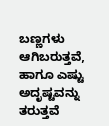ಬಣ್ಣಗಳು ಆಗಿಬರುತ್ತವೆ, ಹಾಗೂ ಎಷ್ಟು ಅದೃಷ್ಟವನ್ನು ತರುತ್ತವೆ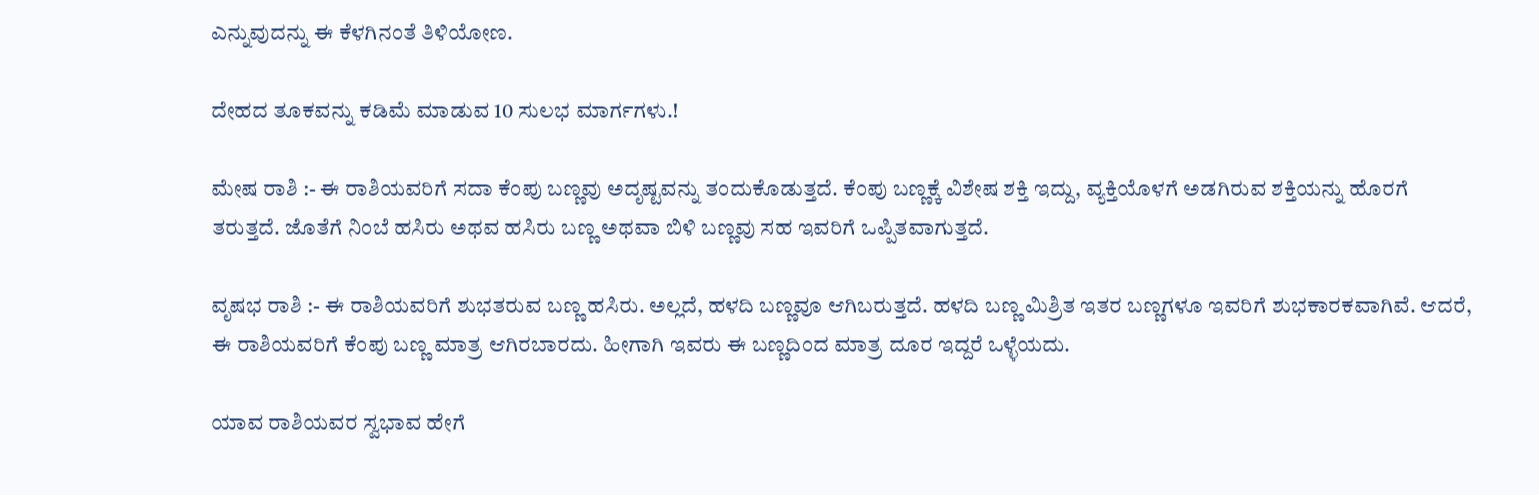ಎನ್ನುವುದನ್ನು ಈ ಕೆಳಗಿನಂತೆ ತಿಳಿಯೋಣ.

ದೇಹದ ತೂಕವನ್ನು ಕಡಿಮೆ ಮಾಡುವ 10 ಸುಲಭ ಮಾರ್ಗಗಳು.!

ಮೇಷ ರಾಶಿ :- ಈ ರಾಶಿಯವರಿಗೆ ಸದಾ ಕೆಂಪು ಬಣ್ಣವು ಅದೃಷ್ಟವನ್ನು ತಂದುಕೊಡುತ್ತದೆ. ಕೆಂಪು ಬಣ್ಣಕ್ಕೆ ವಿಶೇಷ ಶಕ್ತಿ ಇದ್ದು, ವ್ಯಕ್ತಿಯೊಳಗೆ ಅಡಗಿರುವ ಶಕ್ತಿಯನ್ನು ಹೊರಗೆ ತರುತ್ತದೆ. ಜೊತೆಗೆ ನಿಂಬೆ ಹಸಿರು ಅಥವ ಹಸಿರು ಬಣ್ಣ ಅಥವಾ ಬಿಳಿ ಬಣ್ಣವು ಸಹ ಇವರಿಗೆ ಒಪ್ಪಿತವಾಗುತ್ತದೆ.

ವೃಷಭ ರಾಶಿ :- ಈ ರಾಶಿಯವರಿಗೆ ಶುಭತರುವ ಬಣ್ಣ ಹಸಿರು. ಅಲ್ಲದೆ, ಹಳದಿ ಬಣ್ಣವೂ ಆಗಿಬರುತ್ತದೆ. ಹಳದಿ ಬಣ್ಣ ಮಿಶ್ರಿತ ಇತರ ಬಣ್ಣಗಳೂ ಇವರಿಗೆ ಶುಭಕಾರಕವಾಗಿವೆ. ಆದರೆ, ಈ ರಾಶಿಯವರಿಗೆ ಕೆಂಪು ಬಣ್ಣ ಮಾತ್ರ ಆಗಿರಬಾರದು. ಹೀಗಾಗಿ ಇವರು ಈ ಬಣ್ಣದಿಂದ ಮಾತ್ರ ದೂರ ಇದ್ದರೆ ಒಳ್ಳೆಯದು.

ಯಾವ ರಾಶಿಯವರ ಸ್ವಭಾವ ಹೇಗೆ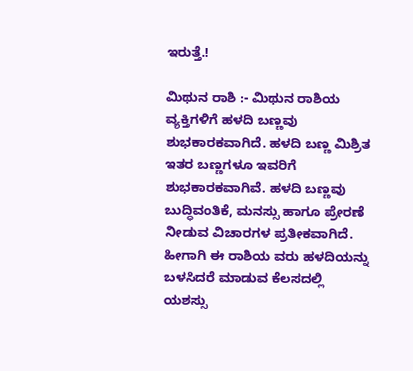ಇರುತ್ತೆ.!

ಮಿಥುನ ರಾಶಿ :- ಮಿಥುನ ರಾಶಿಯ ವ್ಯಕ್ತಿಗಳಿಗೆ ಹಳದಿ ಬಣ್ಣವು ಶುಭಕಾರಕವಾಗಿದೆ. ಹಳದಿ ಬಣ್ಣ ಮಿಶ್ರಿತ ಇತರ ಬಣ್ಣಗಳೂ ಇವರಿಗೆ ಶುಭಕಾರಕವಾಗಿವೆ. ಹಳದಿ ಬಣ್ಣವು ಬುದ್ಧಿವಂತಿಕೆ, ಮನಸ್ಸು ಹಾಗೂ ಪ್ರೇರಣೆ ನೀಡುವ ವಿಚಾರಗಳ ಪ್ರತೀಕವಾಗಿದೆ. ಹೀಗಾಗಿ ಈ ರಾಶಿಯ ವರು ಹಳದಿಯನ್ನು ಬಳಸಿದರೆ ಮಾಡುವ ಕೆಲಸದಲ್ಲಿ ಯಶಸ್ಸು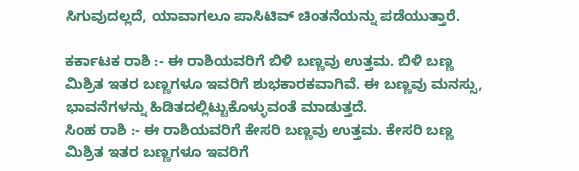ಸಿಗುವುದಲ್ಲದೆ, ಯಾವಾಗಲೂ ಪಾಸಿಟಿವ್ ಚಿಂತನೆಯನ್ನು ಪಡೆಯುತ್ತಾರೆ.

ಕರ್ಕಾಟಕ ರಾಶಿ :- ಈ ರಾಶಿಯವರಿಗೆ ಬಿಳಿ ಬಣ್ಣವು ಉತ್ತಮ. ಬಿಳಿ ಬಣ್ಣ ಮಿಶ್ರಿತ ಇತರ ಬಣ್ಣಗಳೂ ಇವರಿಗೆ ಶುಭಕಾರಕವಾಗಿವೆ. ಈ ಬಣ್ಣವು ಮನಸ್ಸು, ಭಾವನೆಗಳನ್ನು ಹಿಡಿತದಲ್ಲಿಟ್ಟುಕೊಳ್ಳುವಂತೆ ಮಾಡುತ್ತದೆ.
ಸಿಂಹ ರಾಶಿ :- ಈ ರಾಶಿಯವರಿಗೆ ಕೇಸರಿ ಬಣ್ಣವು ಉತ್ತಮ. ಕೇಸರಿ ಬಣ್ಣ ಮಿಶ್ರಿತ ಇತರ ಬಣ್ಣಗಳೂ ಇವರಿಗೆ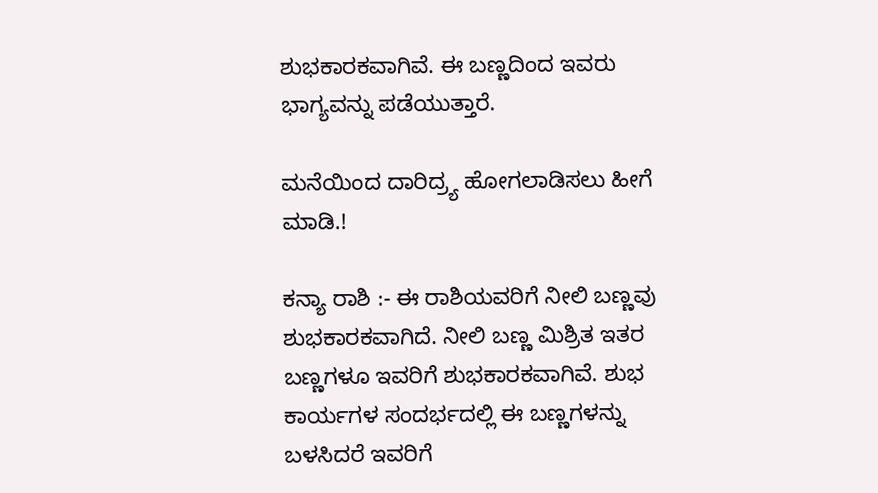ಶುಭಕಾರಕವಾಗಿವೆ. ಈ ಬಣ್ಣದಿಂದ ಇವರು ಭಾಗ್ಯವನ್ನು ಪಡೆಯುತ್ತಾರೆ.

ಮನೆಯಿಂದ ದಾರಿದ್ರ್ಯ ಹೋಗಲಾಡಿಸಲು ಹೀಗೆ ಮಾಡಿ.!

ಕನ್ಯಾ ರಾಶಿ :- ಈ ರಾಶಿಯವರಿಗೆ ನೀಲಿ ಬಣ್ಣವು ಶುಭಕಾರಕವಾಗಿದೆ. ನೀಲಿ ಬಣ್ಣ ಮಿಶ್ರಿತ ಇತರ ಬಣ್ಣಗಳೂ ಇವರಿಗೆ ಶುಭಕಾರಕವಾಗಿವೆ. ಶುಭ ಕಾರ್ಯಗಳ ಸಂದರ್ಭದಲ್ಲಿ ಈ ಬಣ್ಣಗಳನ್ನು ಬಳಸಿದರೆ ಇವರಿಗೆ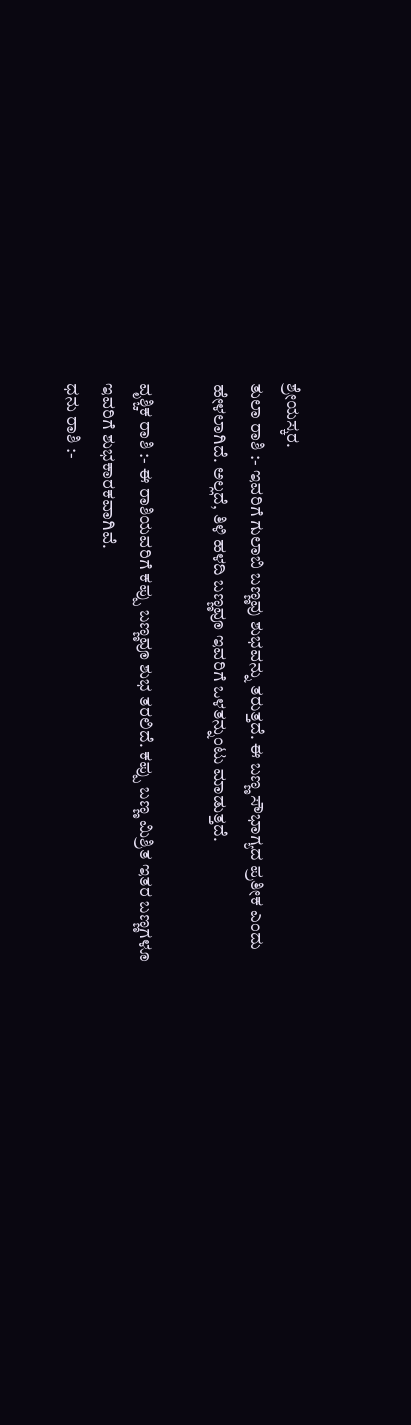ಶ್ರೇಯಸ್ಕರ.
ತುಲಾ ರಾಶಿ :- ಇವರಿಗೆ ಗುಲಾಬಿ ಬಣ್ಣವು ಶುಭವನ್ನು ತರುತ್ತದೆ. ಈ ಬಣ್ಣ ಸೌಭಾಗ್ಯದ ಪ್ರತೀಕ ಎಂದು ಹೇಳಲಾಗಿದೆ. ಅಲ್ಲದೆ, ತಿಳಿ ಹಳದಿ ಬಣ್ಣವೂ ಇವರಿಗೆ ಒಳತನ್ನುಂಟು ಮಾಡುತ್ತದೆ.

ವೃಶ್ಚಿಕ ರಾಶಿ :- ಈ ರಾಶಿಯವರಿಗೆ ಕಪ್ಪು ಬಣ್ಣವೂ ಶುಭ ತರಲಿದೆ. ಕಪ್ಪು ಬಣ್ಣ ಮಿಶ್ರಿತ ಇತರ ಬಣ್ಣಗಳೂ ಇವರಿಗೆ ಶುಭಕಾರಕವಾಗಿವೆ.
ಧನು ರಾಶಿ :-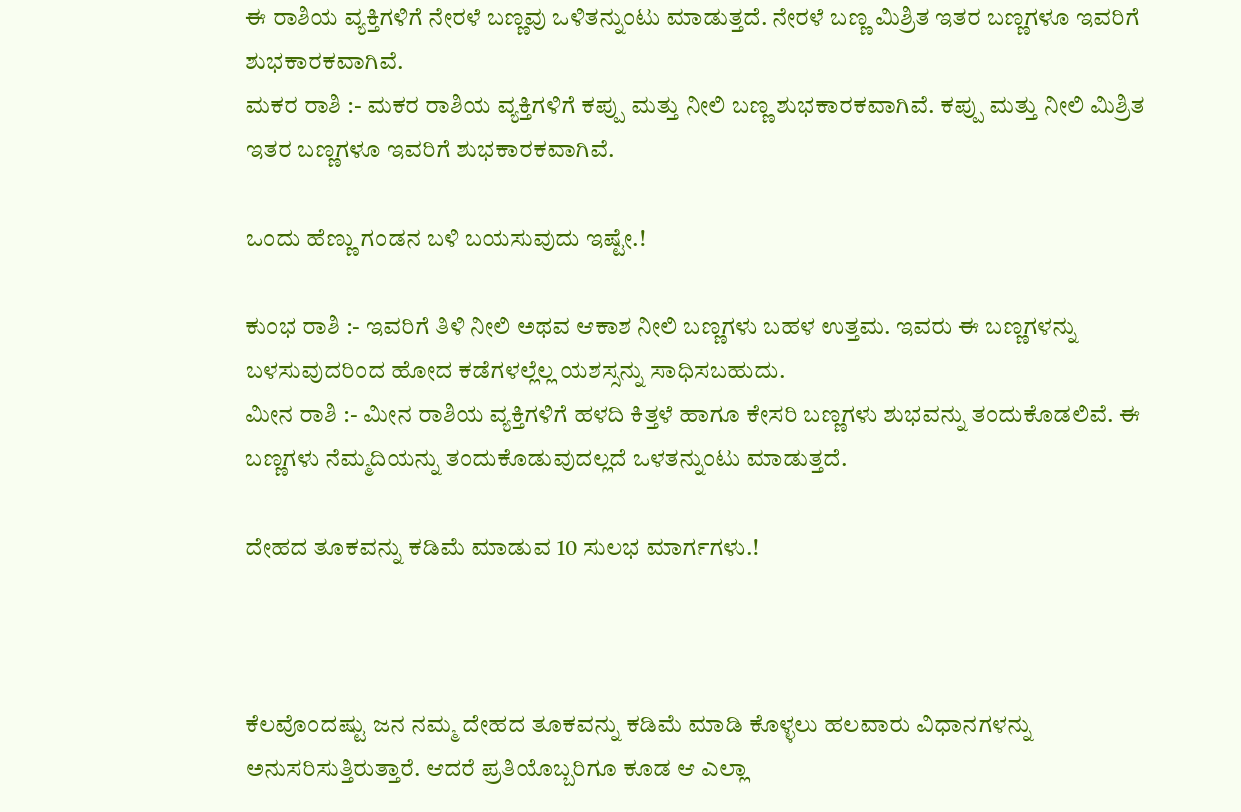ಈ ರಾಶಿಯ ವ್ಯಕ್ತಿಗಳಿಗೆ ನೇರಳೆ ಬಣ್ಣವು ಒಳಿತನ್ನುಂಟು ಮಾಡುತ್ತದೆ. ನೇರಳೆ ಬಣ್ಣ ಮಿಶ್ರಿತ ಇತರ ಬಣ್ಣಗಳೂ ಇವರಿಗೆ ಶುಭಕಾರಕವಾಗಿವೆ.
ಮಕರ ರಾಶಿ :- ಮಕರ ರಾಶಿಯ ವ್ಯಕ್ತಿಗಳಿಗೆ ಕಪ್ಪು ಮತ್ತು ನೀಲಿ ಬಣ್ಣ ಶುಭಕಾರಕವಾಗಿವೆ. ಕಪ್ಪು ಮತ್ತು ನೀಲಿ ಮಿಶ್ರಿತ ಇತರ ಬಣ್ಣಗಳೂ ಇವರಿಗೆ ಶುಭಕಾರಕವಾಗಿವೆ.

ಒಂದು ಹೆಣ್ಣು ಗಂಡನ ಬಳಿ ಬಯಸುವುದು ಇಷ್ಟೇ.!

ಕುಂಭ ರಾಶಿ :- ಇವರಿಗೆ ತಿಳಿ ನೀಲಿ ಅಥವ ಆಕಾಶ ನೀಲಿ ಬಣ್ಣಗಳು ಬಹಳ ಉತ್ತಮ. ಇವರು ಈ ಬಣ್ಣಗಳನ್ನು ಬಳಸುವುದರಿಂದ ಹೋದ ಕಡೆಗಳಲ್ಲೆಲ್ಲ ಯಶಸ್ಸನ್ನು ಸಾಧಿಸಬಹುದು.
ಮೀನ ರಾಶಿ :- ಮೀನ ರಾಶಿಯ ವ್ಯಕ್ತಿಗಳಿಗೆ ಹಳದಿ ಕಿತ್ತಳೆ ಹಾಗೂ ಕೇಸರಿ ಬಣ್ಣಗಳು ಶುಭವನ್ನು ತಂದುಕೊಡಲಿವೆ. ಈ ಬಣ್ಣಗಳು ನೆಮ್ಮದಿಯನ್ನು ತಂದುಕೊಡುವುದಲ್ಲದೆ ಒಳತನ್ನುಂಟು ಮಾಡುತ್ತದೆ.

ದೇಹದ ತೂಕವನ್ನು ಕಡಿಮೆ ಮಾಡುವ 10 ಸುಲಭ ಮಾರ್ಗಗಳು.!



ಕೆಲವೊಂದಷ್ಟು ಜನ ನಮ್ಮ ದೇಹದ ತೂಕವನ್ನು ಕಡಿಮೆ ಮಾಡಿ ಕೊಳ್ಳಲು ಹಲವಾರು ವಿಧಾನಗಳನ್ನು ಅನುಸರಿಸುತ್ತಿರುತ್ತಾರೆ. ಆದರೆ ಪ್ರತಿಯೊಬ್ಬರಿಗೂ ಕೂಡ ಆ ಎಲ್ಲಾ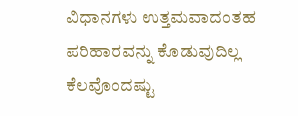ವಿಧಾನಗಳು ಉತ್ತಮವಾದಂತಹ ಪರಿಹಾರವನ್ನು ಕೊಡುವುದಿಲ್ಲ ಕೆಲವೊಂದಷ್ಟು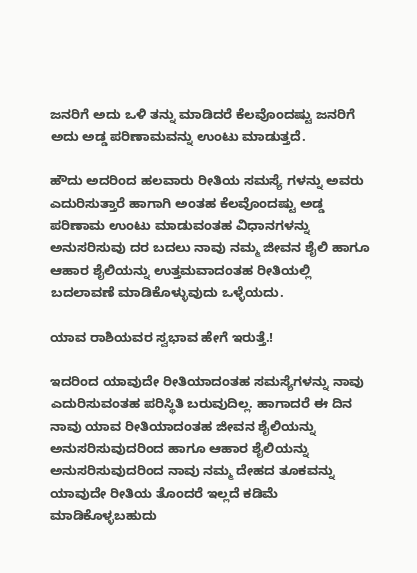ಜನರಿಗೆ ಅದು ಒಳಿ ತನ್ನು ಮಾಡಿದರೆ ಕೆಲವೊಂದಷ್ಟು ಜನರಿಗೆ ಅದು ಅಡ್ಡ ಪರಿಣಾಮವನ್ನು ಉಂಟು ಮಾಡುತ್ತದೆ.

ಹೌದು ಅದರಿಂದ ಹಲವಾರು ರೀತಿಯ ಸಮಸ್ಯೆ ಗಳನ್ನು ಅವರು ಎದುರಿಸುತ್ತಾರೆ ಹಾಗಾಗಿ ಅಂತಹ ಕೆಲವೊಂದಷ್ಟು ಅಡ್ಡ ಪರಿಣಾಮ ಉಂಟು ಮಾಡುವಂತಹ ವಿಧಾನಗಳನ್ನು ಅನುಸರಿಸುವು ದರ ಬದಲು ನಾವು ನಮ್ಮ ಜೀವನ ಶೈಲಿ ಹಾಗೂ ಆಹಾರ ಶೈಲಿಯನ್ನು ಉತ್ತಮವಾದಂತಹ ರೀತಿಯಲ್ಲಿ ಬದಲಾವಣೆ ಮಾಡಿಕೊಳ್ಳುವುದು ಒಳ್ಳೆಯದು.

ಯಾವ ರಾಶಿಯವರ ಸ್ವಭಾವ ಹೇಗೆ ಇರುತ್ತೆ.!

ಇದರಿಂದ ಯಾವುದೇ ರೀತಿಯಾದಂತಹ ಸಮಸ್ಯೆಗಳನ್ನು ನಾವು ಎದುರಿಸುವಂತಹ ಪರಿಸ್ಥಿತಿ ಬರುವುದಿಲ್ಲ. ಹಾಗಾದರೆ ಈ ದಿನ ನಾವು ಯಾವ ರೀತಿಯಾದಂತಹ ಜೀವನ ಶೈಲಿಯನ್ನು ಅನುಸರಿಸುವುದರಿಂದ ಹಾಗೂ ಆಹಾರ ಶೈಲಿಯನ್ನು ಅನುಸರಿಸುವುದರಿಂದ ನಾವು ನಮ್ಮ ದೇಹದ ತೂಕವನ್ನು ಯಾವುದೇ ರೀತಿಯ ತೊಂದರೆ ಇಲ್ಲದೆ ಕಡಿಮೆ ಮಾಡಿಕೊಳ್ಳಬಹುದು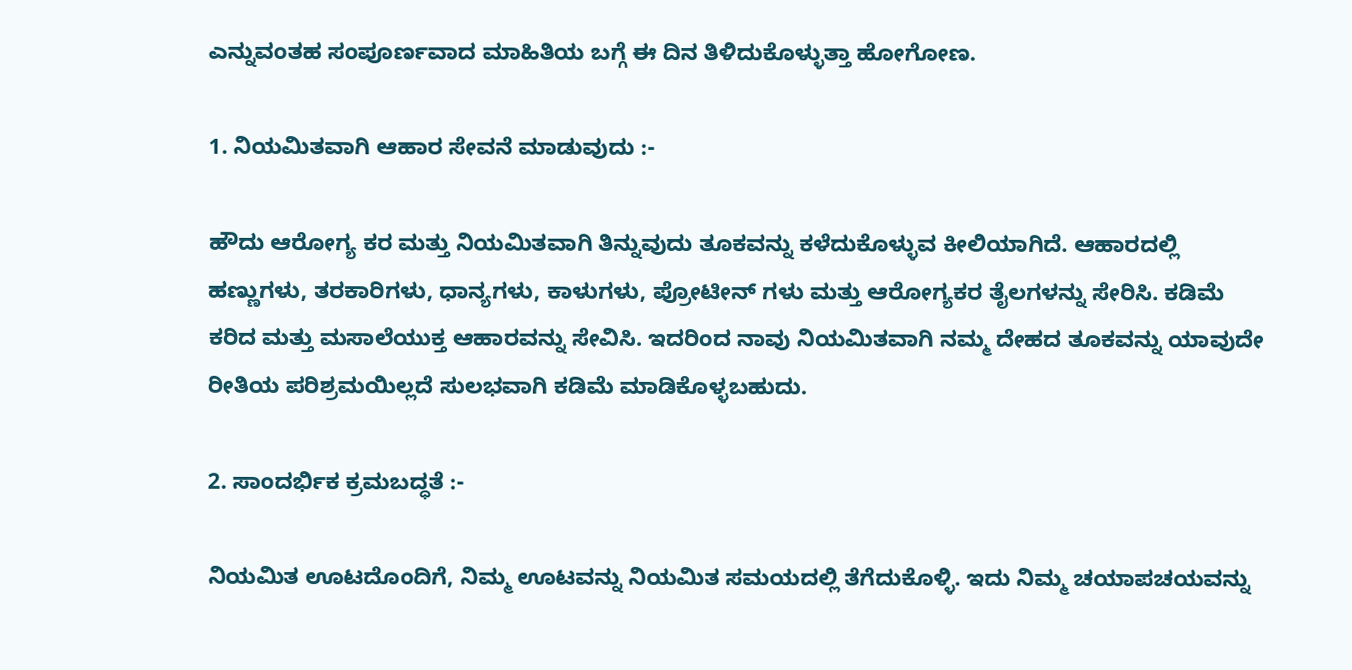ಎನ್ನುವಂತಹ ಸಂಪೂರ್ಣವಾದ ಮಾಹಿತಿಯ ಬಗ್ಗೆ ಈ ದಿನ ತಿಳಿದುಕೊಳ್ಳುತ್ತಾ ಹೋಗೋಣ.

1. ನಿಯಮಿತವಾಗಿ ಆಹಾರ ಸೇವನೆ ಮಾಡುವುದು :-

ಹೌದು ಆರೋಗ್ಯ ಕರ ಮತ್ತು ನಿಯಮಿತವಾಗಿ ತಿನ್ನುವುದು ತೂಕವನ್ನು ಕಳೆದುಕೊಳ್ಳುವ ಕೀಲಿಯಾಗಿದೆ. ಆಹಾರದಲ್ಲಿ ಹಣ್ಣುಗಳು, ತರಕಾರಿಗಳು, ಧಾನ್ಯಗಳು, ಕಾಳುಗಳು, ಪ್ರೋಟೀನ್ ಗಳು ಮತ್ತು ಆರೋಗ್ಯಕರ ತೈಲಗಳನ್ನು ಸೇರಿಸಿ. ಕಡಿಮೆ ಕರಿದ ಮತ್ತು ಮಸಾಲೆಯುಕ್ತ ಆಹಾರವನ್ನು ಸೇವಿಸಿ. ಇದರಿಂದ ನಾವು ನಿಯಮಿತವಾಗಿ ನಮ್ಮ ದೇಹದ ತೂಕವನ್ನು ಯಾವುದೇ ರೀತಿಯ ಪರಿಶ್ರಮಯಿಲ್ಲದೆ ಸುಲಭವಾಗಿ ಕಡಿಮೆ ಮಾಡಿಕೊಳ್ಳಬಹುದು.

2. ಸಾಂದರ್ಭಿಕ ಕ್ರಮಬದ್ಧತೆ :-

ನಿಯಮಿತ ಊಟದೊಂದಿಗೆ, ನಿಮ್ಮ ಊಟವನ್ನು ನಿಯಮಿತ ಸಮಯದಲ್ಲಿ ತೆಗೆದುಕೊಳ್ಳಿ. ಇದು ನಿಮ್ಮ ಚಯಾಪಚಯವನ್ನು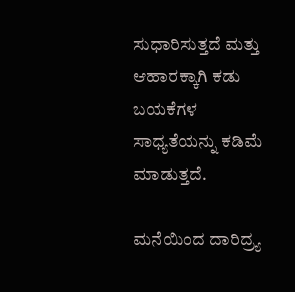ಸುಧಾರಿಸುತ್ತದೆ ಮತ್ತು ಆಹಾರಕ್ಕಾಗಿ ಕಡು ಬಯಕೆಗಳ ಸಾಧ್ಯತೆಯನ್ನು ಕಡಿಮೆ ಮಾಡುತ್ತದೆ.

ಮನೆಯಿಂದ ದಾರಿದ್ರ್ಯ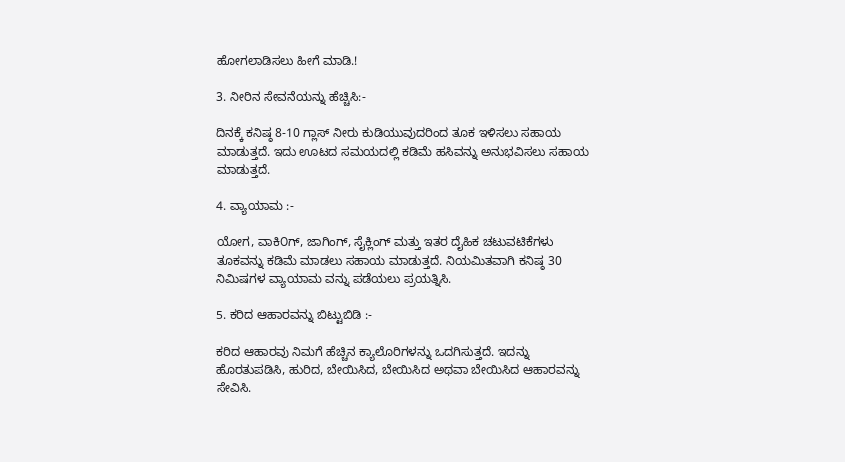ಹೋಗಲಾಡಿಸಲು ಹೀಗೆ ಮಾಡಿ.!

3. ನೀರಿನ ಸೇವನೆಯನ್ನು ಹೆಚ್ಚಿಸಿ:-

ದಿನಕ್ಕೆ ಕನಿಷ್ಠ 8-10 ಗ್ಲಾಸ್ ನೀರು ಕುಡಿಯುವುದರಿಂದ ತೂಕ ಇಳಿಸಲು ಸಹಾಯ ಮಾಡುತ್ತದೆ. ಇದು ಊಟದ ಸಮಯದಲ್ಲಿ ಕಡಿಮೆ ಹಸಿವನ್ನು ಅನುಭವಿಸಲು ಸಹಾಯ ಮಾಡುತ್ತದೆ.

4. ವ್ಯಾಯಾಮ :-

ಯೋಗ, ವಾಕಿ೦ಗ್, ಜಾಗಿಂಗ್, ಸೈಕ್ಲಿಂಗ್ ಮತ್ತು ಇತರ ದೈಹಿಕ ಚಟುವಟಿಕೆಗಳು ತೂಕವನ್ನು ಕಡಿಮೆ ಮಾಡಲು ಸಹಾಯ ಮಾಡುತ್ತದೆ. ನಿಯಮಿತವಾಗಿ ಕನಿಷ್ಠ 30 ನಿಮಿಷಗಳ ವ್ಯಾಯಾಮ ವನ್ನು ಪಡೆಯಲು ಪ್ರಯತ್ನಿಸಿ.

5. ಕರಿದ ಆಹಾರವನ್ನು ಬಿಟ್ಟುಬಿಡಿ :-

ಕರಿದ ಆಹಾರವು ನಿಮಗೆ ಹೆಚ್ಚಿನ ಕ್ಯಾಲೊರಿಗಳನ್ನು ಒದಗಿಸುತ್ತದೆ. ಇದನ್ನು ಹೊರತುಪಡಿಸಿ, ಹುರಿದ, ಬೇಯಿಸಿದ, ಬೇಯಿಸಿದ ಅಥವಾ ಬೇಯಿಸಿದ ಆಹಾರವನ್ನು ಸೇವಿಸಿ.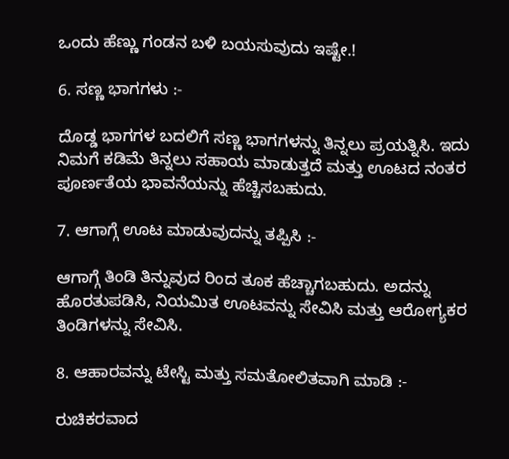ಒಂದು ಹೆಣ್ಣು ಗಂಡನ ಬಳಿ ಬಯಸುವುದು ಇಷ್ಟೇ.!

6. ಸಣ್ಣ ಭಾಗಗಳು :-

ದೊಡ್ಡ ಭಾಗಗಳ ಬದಲಿಗೆ ಸಣ್ಣ ಭಾಗಗಳನ್ನು ತಿನ್ನಲು ಪ್ರಯತ್ನಿಸಿ. ಇದು ನಿಮಗೆ ಕಡಿಮೆ ತಿನ್ನಲು ಸಹಾಯ ಮಾಡುತ್ತದೆ ಮತ್ತು ಊಟದ ನಂತರ ಪೂರ್ಣತೆಯ ಭಾವನೆಯನ್ನು ಹೆಚ್ಚಿಸಬಹುದು.

7. ಆಗಾಗ್ಗೆ ಊಟ ಮಾಡುವುದನ್ನು ತಪ್ಪಿಸಿ :-

ಆಗಾಗ್ಗೆ ತಿಂಡಿ ತಿನ್ನುವುದ ರಿಂದ ತೂಕ ಹೆಚ್ಚಾಗಬಹುದು. ಅದನ್ನು ಹೊರತುಪಡಿಸಿ, ನಿಯಮಿತ ಊಟವನ್ನು ಸೇವಿಸಿ ಮತ್ತು ಆರೋಗ್ಯಕರ ತಿಂಡಿಗಳನ್ನು ಸೇವಿಸಿ.

8. ಆಹಾರವನ್ನು ಟೇಸ್ಟಿ ಮತ್ತು ಸಮತೋಲಿತವಾಗಿ ಮಾಡಿ :-

ರುಚಿಕರವಾದ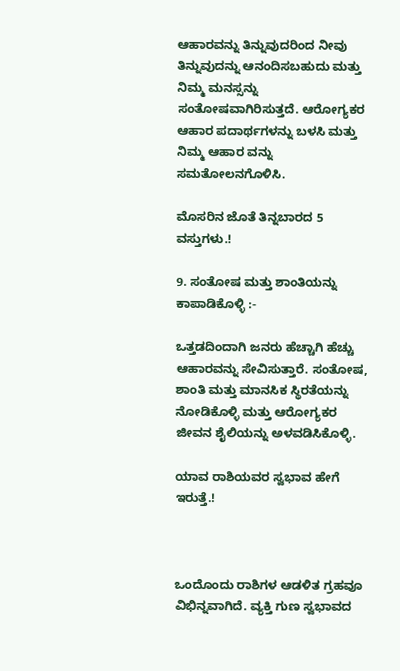ಆಹಾರವನ್ನು ತಿನ್ನುವುದರಿಂದ ನೀವು ತಿನ್ನುವುದನ್ನು ಆನಂದಿಸಬಹುದು ಮತ್ತು ನಿಮ್ಮ ಮನಸ್ಸನ್ನು ಸಂತೋಷವಾಗಿರಿಸುತ್ತದೆ. ಆರೋಗ್ಯಕರ ಆಹಾರ ಪದಾರ್ಥಗಳನ್ನು ಬಳಸಿ ಮತ್ತು ನಿಮ್ಮ ಆಹಾರ ವನ್ನು ಸಮತೋಲನಗೊಳಿಸಿ.

ಮೊಸರಿನ ಜೊತೆ ತಿನ್ನಬಾರದ 5 ವಸ್ತುಗಳು.!

9. ಸಂತೋಷ ಮತ್ತು ಶಾಂತಿಯನ್ನು ಕಾಪಾಡಿಕೊಳ್ಳಿ :-

ಒತ್ತಡದಿಂದಾಗಿ ಜನರು ಹೆಚ್ಚಾಗಿ ಹೆಚ್ಚು ಆಹಾರವನ್ನು ಸೇವಿಸುತ್ತಾರೆ. ಸಂತೋಷ, ಶಾಂತಿ ಮತ್ತು ಮಾನಸಿಕ ಸ್ಥಿರತೆಯನ್ನು ನೋಡಿಕೊಳ್ಳಿ ಮತ್ತು ಆರೋಗ್ಯಕರ ಜೀವನ ಶೈಲಿಯನ್ನು ಅಳವಡಿಸಿಕೊಳ್ಳಿ.

ಯಾವ ರಾಶಿಯವರ ಸ್ವಭಾವ ಹೇಗೆ ಇರುತ್ತೆ.!



ಒಂದೊಂದು ರಾಶಿಗಳ ಆಡಳಿತ ಗ್ರಹವೂ ವಿಭಿನ್ನವಾಗಿದೆ. ವ್ಯಕ್ತಿ ಗುಣ ಸ್ವಭಾವದ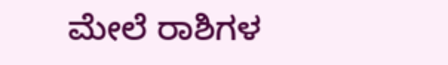ಮೇಲೆ ರಾಶಿಗಳ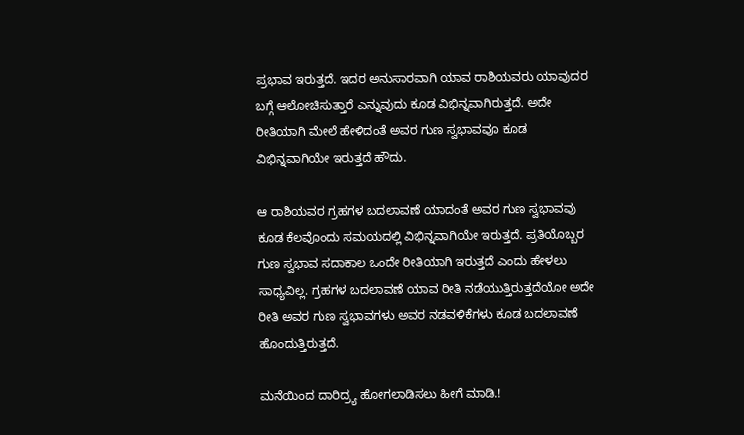ಪ್ರಭಾವ ಇರುತ್ತದೆ. ಇದರ ಅನುಸಾರವಾಗಿ ಯಾವ ರಾಶಿಯವರು ಯಾವುದರ ಬಗ್ಗೆ ಆಲೋಚಿಸುತ್ತಾರೆ ಎನ್ನುವುದು ಕೂಡ ವಿಭಿನ್ನವಾಗಿರುತ್ತದೆ. ಅದೇ ರೀತಿಯಾಗಿ ಮೇಲೆ ಹೇಳಿದಂತೆ ಅವರ ಗುಣ ಸ್ವಭಾವವೂ ಕೂಡ ವಿಭಿನ್ನವಾಗಿಯೇ ಇರುತ್ತದೆ ಹೌದು.

ಆ ರಾಶಿಯವರ ಗ್ರಹಗಳ ಬದಲಾವಣೆ ಯಾದಂತೆ ಅವರ ಗುಣ ಸ್ವಭಾವವು ಕೂಡ ಕೆಲವೊಂದು ಸಮಯದಲ್ಲಿ ವಿಭಿನ್ನವಾಗಿಯೇ ಇರುತ್ತದೆ. ಪ್ರತಿಯೊಬ್ಬರ ಗುಣ ಸ್ವಭಾವ ಸದಾಕಾಲ ಒಂದೇ ರೀತಿಯಾಗಿ ಇರುತ್ತದೆ ಎಂದು ಹೇಳಲು ಸಾಧ್ಯವಿಲ್ಲ. ಗ್ರಹಗಳ ಬದಲಾವಣೆ ಯಾವ ರೀತಿ ನಡೆಯುತ್ತಿರುತ್ತದೆಯೋ ಅದೇ ರೀತಿ ಅವರ ಗುಣ ಸ್ವಭಾವಗಳು ಅವರ ನಡವಳಿಕೆಗಳು ಕೂಡ ಬದಲಾವಣೆ ಹೊಂದುತ್ತಿರುತ್ತದೆ.

ಮನೆಯಿಂದ ದಾರಿದ್ರ್ಯ ಹೋಗಲಾಡಿಸಲು ಹೀಗೆ ಮಾಡಿ.!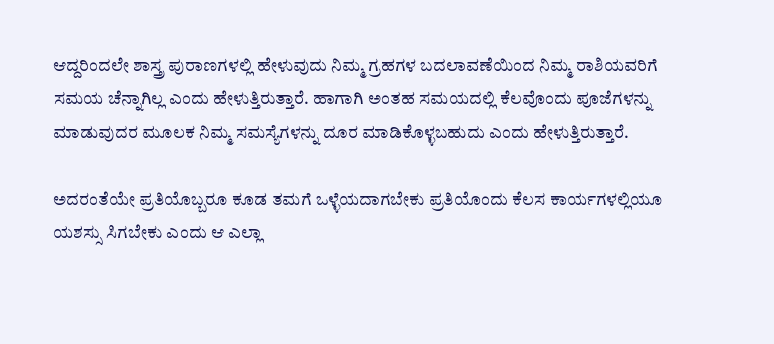ಆದ್ದರಿಂದಲೇ ಶಾಸ್ತ್ರ ಪುರಾಣಗಳಲ್ಲಿ ಹೇಳುವುದು ನಿಮ್ಮ ಗ್ರಹಗಳ ಬದಲಾವಣೆಯಿಂದ ನಿಮ್ಮ ರಾಶಿಯವರಿಗೆ ಸಮಯ ಚೆನ್ನಾಗಿಲ್ಲ ಎಂದು ಹೇಳುತ್ತಿರುತ್ತಾರೆ. ಹಾಗಾಗಿ ಅಂತಹ ಸಮಯದಲ್ಲಿ ಕೆಲವೊಂದು ಪೂಜೆಗಳನ್ನು ಮಾಡುವುದರ ಮೂಲಕ ನಿಮ್ಮ ಸಮಸ್ಯೆಗಳನ್ನು ದೂರ ಮಾಡಿಕೊಳ್ಳಬಹುದು ಎಂದು ಹೇಳುತ್ತಿರುತ್ತಾರೆ.

ಅದರಂತೆಯೇ ಪ್ರತಿಯೊಬ್ಬರೂ ಕೂಡ ತಮಗೆ ಒಳ್ಳೆಯದಾಗಬೇಕು ಪ್ರತಿಯೊಂದು ಕೆಲಸ ಕಾರ್ಯಗಳಲ್ಲಿಯೂ ಯಶಸ್ಸು ಸಿಗಬೇಕು ಎಂದು ಆ ಎಲ್ಲಾ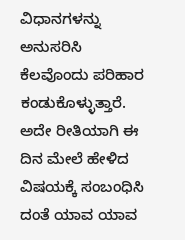ವಿಧಾನಗಳನ್ನು ಅನುಸರಿಸಿ ಕೆಲವೊಂದು ಪರಿಹಾರ ಕಂಡುಕೊಳ್ಳುತ್ತಾರೆ. ಅದೇ ರೀತಿಯಾಗಿ ಈ ದಿನ ಮೇಲೆ ಹೇಳಿದ ವಿಷಯಕ್ಕೆ ಸಂಬಂಧಿಸಿ ದಂತೆ ಯಾವ ಯಾವ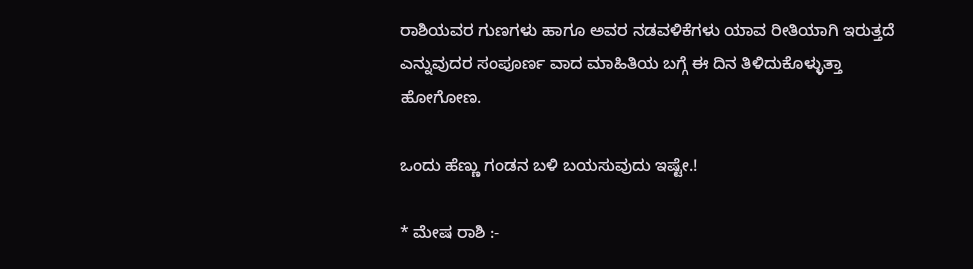ರಾಶಿಯವರ ಗುಣಗಳು ಹಾಗೂ ಅವರ ನಡವಳಿಕೆಗಳು ಯಾವ ರೀತಿಯಾಗಿ ಇರುತ್ತದೆ ಎನ್ನುವುದರ ಸಂಪೂರ್ಣ ವಾದ ಮಾಹಿತಿಯ ಬಗ್ಗೆ ಈ ದಿನ ತಿಳಿದುಕೊಳ್ಳುತ್ತಾ ಹೋಗೋಣ.

ಒಂದು ಹೆಣ್ಣು ಗಂಡನ ಬಳಿ ಬಯಸುವುದು ಇಷ್ಟೇ.!

* ಮೇಷ ರಾಶಿ :-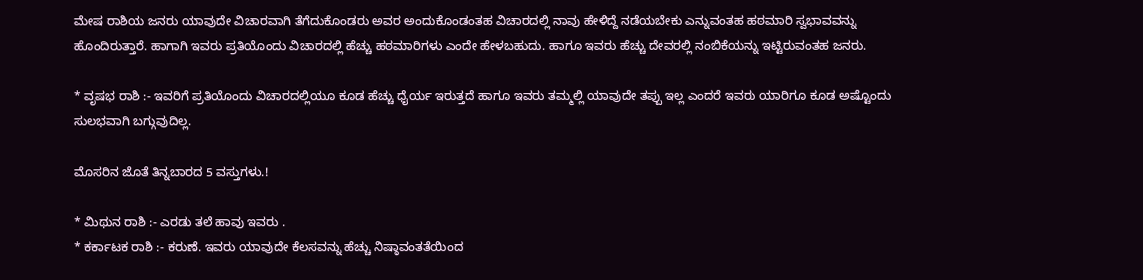ಮೇಷ ರಾಶಿಯ ಜನರು ಯಾವುದೇ ವಿಚಾರವಾಗಿ ತೆಗೆದುಕೊಂಡರು ಅವರ ಅಂದುಕೊಂಡಂತಹ ವಿಚಾರದಲ್ಲಿ ನಾವು ಹೇಳಿದ್ದೆ ನಡೆಯಬೇಕು ಎನ್ನುವಂತಹ ಹಠಮಾರಿ ಸ್ವಭಾವವನ್ನು ಹೊಂದಿರುತ್ತಾರೆ. ಹಾಗಾಗಿ ಇವರು ಪ್ರತಿಯೊಂದು ವಿಚಾರದಲ್ಲಿ ಹೆಚ್ಚು ಹಠಮಾರಿಗಳು ಎಂದೇ ಹೇಳಬಹುದು. ಹಾಗೂ ಇವರು ಹೆಚ್ಚು ದೇವರಲ್ಲಿ ನಂಬಿಕೆಯನ್ನು ಇಟ್ಟಿರುವಂತಹ ಜನರು.

* ವೃಷಭ ರಾಶಿ :- ಇವರಿಗೆ ಪ್ರತಿಯೊಂದು ವಿಚಾರದಲ್ಲಿಯೂ ಕೂಡ ಹೆಚ್ಚು ಧೈರ್ಯ ಇರುತ್ತದೆ ಹಾಗೂ ಇವರು ತಮ್ಮಲ್ಲಿ ಯಾವುದೇ ತಪ್ಪು ಇಲ್ಲ ಎಂದರೆ ಇವರು ಯಾರಿಗೂ ಕೂಡ ಅಷ್ಟೊಂದು ಸುಲಭವಾಗಿ ಬಗ್ಗುವುದಿಲ್ಲ.

ಮೊಸರಿನ ಜೊತೆ ತಿನ್ನಬಾರದ 5 ವಸ್ತುಗಳು.!

* ಮಿಥುನ ರಾಶಿ :- ಎರಡು ತಲೆ ಹಾವು ಇವರು .
* ಕರ್ಕಾಟಕ ರಾಶಿ :- ಕರುಣೆ. ಇವರು ಯಾವುದೇ ಕೆಲಸವನ್ನು ಹೆಚ್ಚು ನಿಷ್ಠಾವಂತತೆಯಿಂದ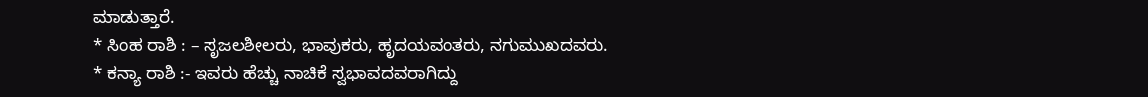ಮಾಡುತ್ತಾರೆ.
* ಸಿಂಹ ರಾಶಿ : – ಸೃಜಲಶೀಲರು, ಭಾವುಕರು, ಹೃದಯವಂತರು, ನಗುಮುಖದವರು.
* ಕನ್ಯಾ ರಾಶಿ :- ಇವರು ಹೆಚ್ಚು ನಾಚಿಕೆ ಸ್ವಭಾವದವರಾಗಿದ್ದು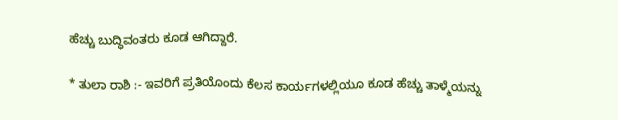ಹೆಚ್ಚು ಬುದ್ಧಿವಂತರು ಕೂಡ ಆಗಿದ್ದಾರೆ.

* ತುಲಾ ರಾಶಿ :- ಇವರಿಗೆ ಪ್ರತಿಯೊಂದು ಕೆಲಸ ಕಾರ್ಯಗಳಲ್ಲಿಯೂ ಕೂಡ ಹೆಚ್ಚು ತಾಳ್ಮೆಯನ್ನು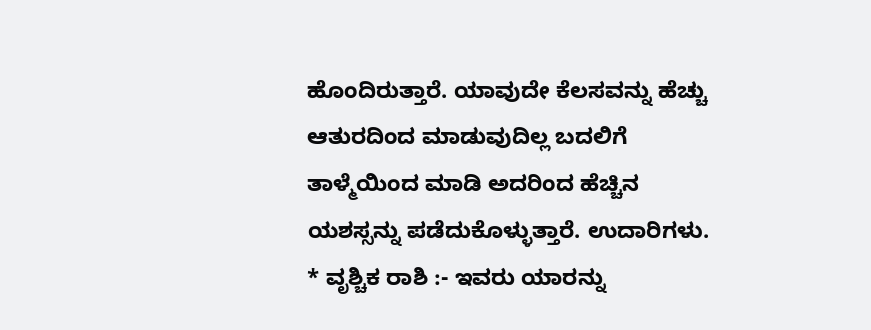ಹೊಂದಿರುತ್ತಾರೆ. ಯಾವುದೇ ಕೆಲಸವನ್ನು ಹೆಚ್ಚು ಆತುರದಿಂದ ಮಾಡುವುದಿಲ್ಲ ಬದಲಿಗೆ ತಾಳ್ಮೆಯಿಂದ ಮಾಡಿ ಅದರಿಂದ ಹೆಚ್ಚಿನ ಯಶಸ್ಸನ್ನು ಪಡೆದುಕೊಳ್ಳುತ್ತಾರೆ. ಉದಾರಿಗಳು.
* ವೃಶ್ಚಿಕ ರಾಶಿ :- ಇವರು ಯಾರನ್ನು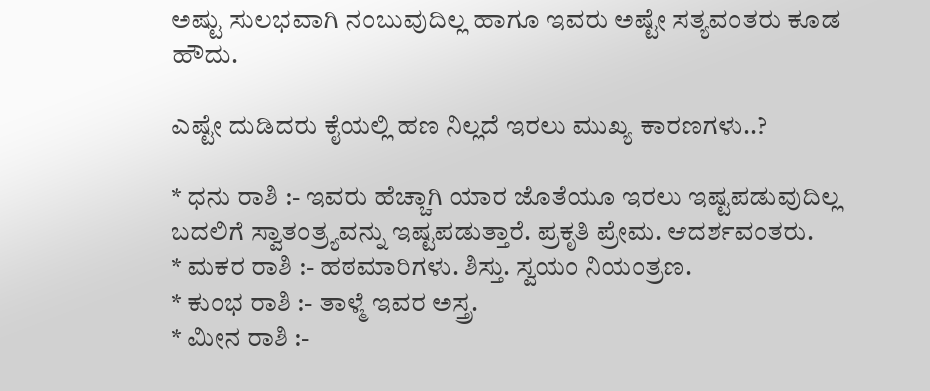ಅಷ್ಟು ಸುಲಭವಾಗಿ ನಂಬುವುದಿಲ್ಲ ಹಾಗೂ ಇವರು ಅಷ್ಟೇ ಸತ್ಯವಂತರು ಕೂಡ ಹೌದು.

ಎಷ್ಟೇ ದುಡಿದರು ಕೈಯಲ್ಲಿ ಹಣ ನಿಲ್ಲದೆ ಇರಲು ಮುಖ್ಯ ಕಾರಣಗಳು..?

* ಧನು ರಾಶಿ :- ಇವರು ಹೆಚ್ಚಾಗಿ ಯಾರ ಜೊತೆಯೂ ಇರಲು ಇಷ್ಟಪಡುವುದಿಲ್ಲ ಬದಲಿಗೆ ಸ್ವಾತಂತ್ರ್ಯವನ್ನು ಇಷ್ಟಪಡುತ್ತಾರೆ. ಪ್ರಕೃತಿ ಪ್ರೇಮ. ಆದರ್ಶವಂತರು.
* ಮಕರ ರಾಶಿ :- ಹಠಮಾರಿಗಳು. ಶಿಸ್ತು. ಸ್ವಯಂ ನಿಯಂತ್ರಣ.
* ಕುಂಭ ರಾಶಿ :- ತಾಳ್ಮೆ ಇವರ ಅಸ್ತ್ರ.
* ಮೀನ ರಾಶಿ :-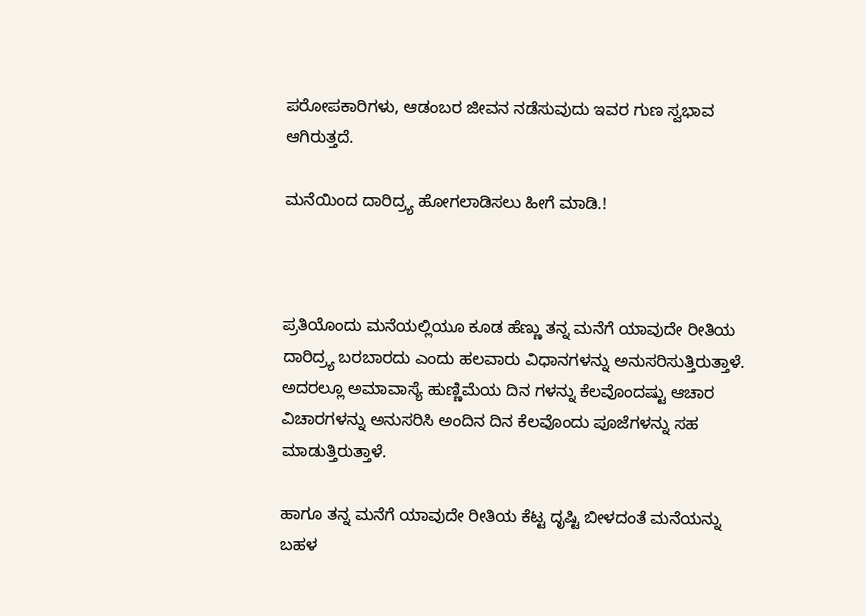ಪರೋಪಕಾರಿಗಳು, ಆಡಂಬರ ಜೀವನ ನಡೆಸುವುದು ಇವರ ಗುಣ ಸ್ವಭಾವ ಆಗಿರುತ್ತದೆ.

ಮನೆಯಿಂದ ದಾರಿದ್ರ್ಯ ಹೋಗಲಾಡಿಸಲು ಹೀಗೆ ಮಾಡಿ.!



ಪ್ರತಿಯೊಂದು ಮನೆಯಲ್ಲಿಯೂ ಕೂಡ ಹೆಣ್ಣು ತನ್ನ ಮನೆಗೆ ಯಾವುದೇ ರೀತಿಯ ದಾರಿದ್ರ್ಯ ಬರಬಾರದು ಎಂದು ಹಲವಾರು ವಿಧಾನಗಳನ್ನು ಅನುಸರಿಸುತ್ತಿರುತ್ತಾಳೆ. ಅದರಲ್ಲೂ ಅಮಾವಾಸ್ಯೆ ಹುಣ್ಣಿಮೆಯ ದಿನ ಗಳನ್ನು ಕೆಲವೊಂದಷ್ಟು ಆಚಾರ ವಿಚಾರಗಳನ್ನು ಅನುಸರಿಸಿ ಅಂದಿನ ದಿನ ಕೆಲವೊಂದು ಪೂಜೆಗಳನ್ನು ಸಹ ಮಾಡುತ್ತಿರುತ್ತಾಳೆ.

ಹಾಗೂ ತನ್ನ ಮನೆಗೆ ಯಾವುದೇ ರೀತಿಯ ಕೆಟ್ಟ ದೃಷ್ಟಿ ಬೀಳದಂತೆ ಮನೆಯನ್ನು ಬಹಳ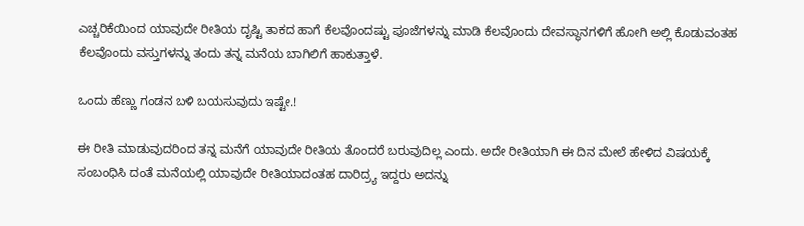ಎಚ್ಚರಿಕೆಯಿಂದ ಯಾವುದೇ ರೀತಿಯ ದೃಷ್ಟಿ ತಾಕದ ಹಾಗೆ ಕೆಲವೊಂದಷ್ಟು ಪೂಜೆಗಳನ್ನು ಮಾಡಿ ಕೆಲವೊಂದು ದೇವಸ್ಥಾನಗಳಿಗೆ ಹೋಗಿ ಅಲ್ಲಿ ಕೊಡುವಂತಹ ಕೆಲವೊಂದು ವಸ್ತುಗಳನ್ನು ತಂದು ತನ್ನ ಮನೆಯ ಬಾಗಿಲಿಗೆ ಹಾಕುತ್ತಾಳೆ.

ಒಂದು ಹೆಣ್ಣು ಗಂಡನ ಬಳಿ ಬಯಸುವುದು ಇಷ್ಟೇ.!

ಈ ರೀತಿ ಮಾಡುವುದರಿಂದ ತನ್ನ ಮನೆಗೆ ಯಾವುದೇ ರೀತಿಯ ತೊಂದರೆ ಬರುವುದಿಲ್ಲ ಎಂದು. ಅದೇ ರೀತಿಯಾಗಿ ಈ ದಿನ ಮೇಲೆ ಹೇಳಿದ ವಿಷಯಕ್ಕೆ ಸಂಬಂಧಿಸಿ ದಂತೆ ಮನೆಯಲ್ಲಿ ಯಾವುದೇ ರೀತಿಯಾದಂತಹ ದಾರಿದ್ರ್ಯ ಇದ್ದರು ಅದನ್ನು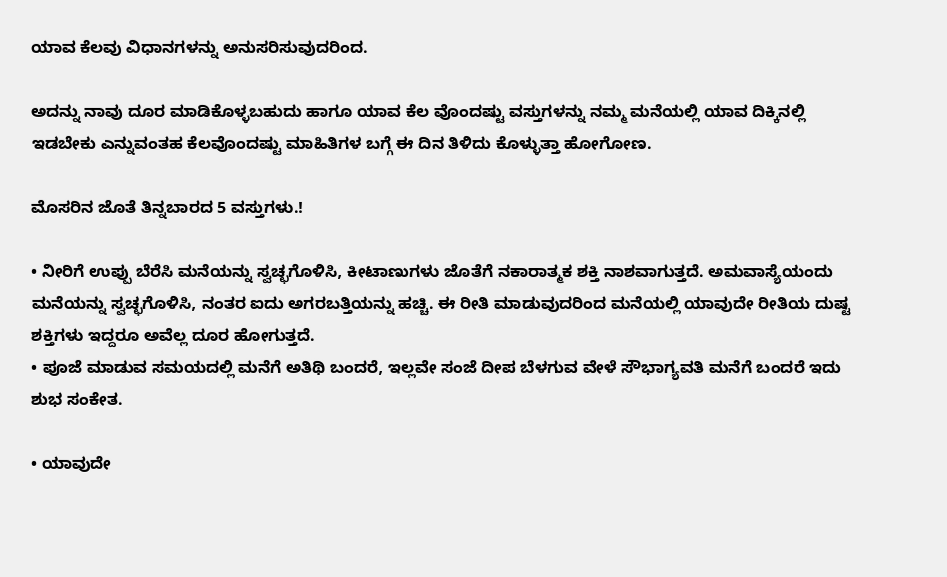ಯಾವ ಕೆಲವು ವಿಧಾನಗಳನ್ನು ಅನುಸರಿಸುವುದರಿಂದ.

ಅದನ್ನು ನಾವು ದೂರ ಮಾಡಿಕೊಳ್ಳಬಹುದು ಹಾಗೂ ಯಾವ ಕೆಲ ವೊಂದಷ್ಟು ವಸ್ತುಗಳನ್ನು ನಮ್ಮ ಮನೆಯಲ್ಲಿ ಯಾವ ದಿಕ್ಕಿನಲ್ಲಿ ಇಡಬೇಕು ಎನ್ನುವಂತಹ ಕೆಲವೊಂದಷ್ಟು ಮಾಹಿತಿಗಳ ಬಗ್ಗೆ ಈ ದಿನ ತಿಳಿದು ಕೊಳ್ಳುತ್ತಾ ಹೋಗೋಣ.

ಮೊಸರಿನ ಜೊತೆ ತಿನ್ನಬಾರದ 5 ವಸ್ತುಗಳು.!

• ನೀರಿಗೆ ಉಪ್ಪು ಬೆರೆಸಿ ಮನೆಯನ್ನು ಸ್ವಚ್ಛಗೊಳಿಸಿ, ಕೀಟಾಣುಗಳು ಜೊತೆಗೆ ನಕಾರಾತ್ಮಕ ಶಕ್ತಿ ನಾಶವಾಗುತ್ತದೆ. ಅಮವಾಸ್ಯೆಯಂದು ಮನೆಯನ್ನು ಸ್ವಚ್ಛಗೊಳಿಸಿ, ನಂತರ ಐದು ಅಗರಬತ್ತಿಯನ್ನು ಹಚ್ಚಿ. ಈ ರೀತಿ ಮಾಡುವುದರಿಂದ ಮನೆಯಲ್ಲಿ ಯಾವುದೇ ರೀತಿಯ ದುಷ್ಟ ಶಕ್ತಿಗಳು ಇದ್ದರೂ ಅವೆಲ್ಲ ದೂರ ಹೋಗುತ್ತದೆ.
• ಪೂಜೆ ಮಾಡುವ ಸಮಯದಲ್ಲಿ ಮನೆಗೆ ಅತಿಥಿ ಬಂದರೆ, ಇಲ್ಲವೇ ಸಂಜೆ ದೀಪ ಬೆಳಗುವ ವೇಳೆ ಸೌಭಾಗ್ಯವತಿ ಮನೆಗೆ ಬಂದರೆ ಇದು ಶುಭ ಸಂಕೇತ.

• ಯಾವುದೇ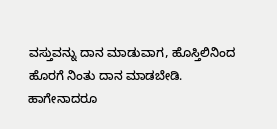ವಸ್ತುವನ್ನು ದಾನ ಮಾಡುವಾಗ, ಹೊಸ್ತಿಲಿನಿಂದ ಹೊರಗೆ ನಿಂತು ದಾನ ಮಾಡಬೇಡಿ. ಹಾಗೇನಾದರೂ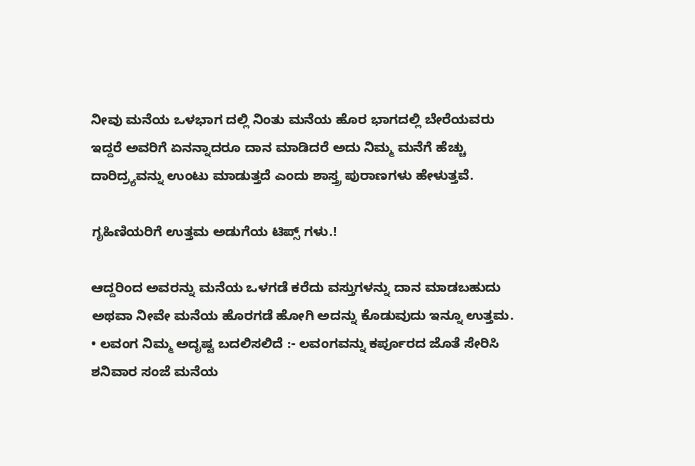ನೀವು ಮನೆಯ ಒಳಭಾಗ ದಲ್ಲಿ ನಿಂತು ಮನೆಯ ಹೊರ ಭಾಗದಲ್ಲಿ ಬೇರೆಯವರು ಇದ್ದರೆ ಅವರಿಗೆ ಏನನ್ನಾದರೂ ದಾನ ಮಾಡಿದರೆ ಅದು ನಿಮ್ಮ ಮನೆಗೆ ಹೆಚ್ಚು ದಾರಿದ್ರ್ಯವನ್ನು ಉಂಟು ಮಾಡುತ್ತದೆ ಎಂದು ಶಾಸ್ತ್ರ ಪುರಾಣಗಳು ಹೇಳುತ್ತವೆ.

ಗೃಹಿಣಿಯರಿಗೆ ಉತ್ತಮ ಅಡುಗೆಯ ಟಿಪ್ಸ್ ಗಳು.!

ಆದ್ದರಿಂದ ಅವರನ್ನು ಮನೆಯ ಒಳಗಡೆ ಕರೆದು ವಸ್ತುಗಳನ್ನು ದಾನ ಮಾಡಬಹುದು ಅಥವಾ ನೀವೇ ಮನೆಯ ಹೊರಗಡೆ ಹೋಗಿ ಅದನ್ನು ಕೊಡುವುದು ಇನ್ನೂ ಉತ್ತಮ.
• ಲವಂಗ ನಿಮ್ಮ ಅದೃಷ್ಟ ಬದಲಿಸಲಿದೆ :- ಲವಂಗವನ್ನು ಕರ್ಪೂರದ ಜೊತೆ ಸೇರಿಸಿ ಶನಿವಾರ ಸಂಜೆ ಮನೆಯ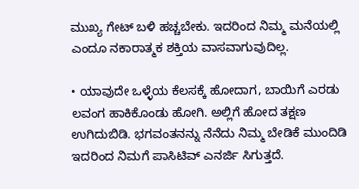ಮುಖ್ಯ ಗೇಟ್ ಬಳಿ ಹಚ್ಚಬೇಕು. ಇದರಿಂದ ನಿಮ್ಮ ಮನೆಯಲ್ಲಿ ಎಂದೂ ನಕಾರಾತ್ಮಕ ಶಕ್ತಿಯ ವಾಸವಾಗುವುದಿಲ್ಲ.

• ಯಾವುದೇ ಒಳ್ಳೆಯ ಕೆಲಸಕ್ಕೆ ಹೋದಾಗ, ಬಾಯಿಗೆ ಎರಡು ಲವಂಗ ಹಾಕಿಕೊಂಡು ಹೋಗಿ. ಅಲ್ಲಿಗೆ ಹೋದ ತಕ್ಷಣ ಉಗಿದುಬಿಡಿ. ಭಗವಂತನನ್ನು ನೆನೆದು ನಿಮ್ಮ ಬೇಡಿಕೆ ಮುಂದಿಡಿ ಇದರಿಂದ ನಿಮಗೆ ಪಾಸಿಟಿವ್ ಎನರ್ಜಿ ಸಿಗುತ್ತದೆ.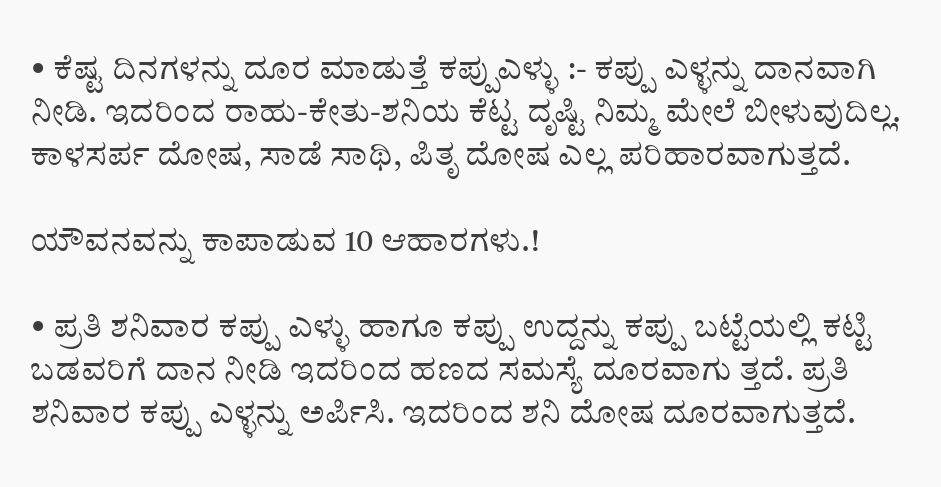• ಕೆಷ್ಟ ದಿನಗಳನ್ನು ದೂರ ಮಾಡುತ್ತೆ ಕಪ್ಪುಎಳ್ಳು :- ಕಪ್ಪು ಎಳ್ಳನ್ನು ದಾನವಾಗಿ ನೀಡಿ. ಇದರಿಂದ ರಾಹು-ಕೇತು-ಶನಿಯ ಕೆಟ್ಟ ದೃಷ್ಟಿ ನಿಮ್ಮ ಮೇಲೆ ಬೀಳುವುದಿಲ್ಲ. ಕಾಳಸರ್ಪ ದೋಷ, ಸಾಡೆ ಸಾಥಿ, ಪಿತೃ ದೋಷ ಎಲ್ಲ ಪರಿಹಾರವಾಗುತ್ತದೆ.

ಯೌವನವನ್ನು ಕಾಪಾಡುವ 10 ಆಹಾರಗಳು.!

• ಪ್ರತಿ ಶನಿವಾರ ಕಪ್ಪು ಎಳ್ಳು ಹಾಗೂ ಕಪ್ಪು ಉದ್ದನ್ನು ಕಪ್ಪು ಬಟ್ಟೆಯಲ್ಲಿ ಕಟ್ಟಿ ಬಡವರಿಗೆ ದಾನ ನೀಡಿ ಇದರಿಂದ ಹಣದ ಸಮಸ್ಯೆ ದೂರವಾಗು ತ್ತದೆ. ಪ್ರತಿ ಶನಿವಾರ ಕಪ್ಪು ಎಳ್ಳನ್ನು ಅರ್ಪಿಸಿ. ಇದರಿಂದ ಶನಿ ದೋಷ ದೂರವಾಗುತ್ತದೆ.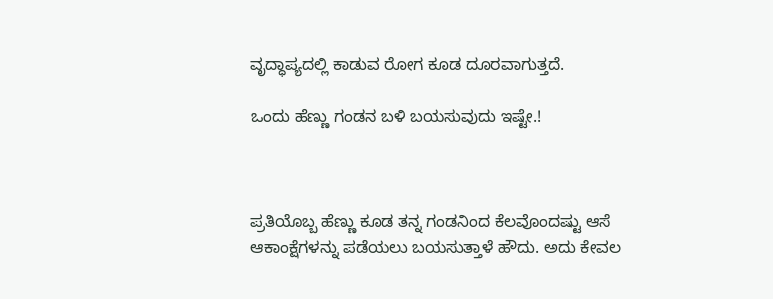ವೃದ್ಧಾಪ್ಯದಲ್ಲಿ ಕಾಡುವ ರೋಗ ಕೂಡ ದೂರವಾಗುತ್ತದೆ.

ಒಂದು ಹೆಣ್ಣು ಗಂಡನ ಬಳಿ ಬಯಸುವುದು ಇಷ್ಟೇ.!



ಪ್ರತಿಯೊಬ್ಬ ಹೆಣ್ಣು ಕೂಡ ತನ್ನ ಗಂಡನಿಂದ ಕೆಲವೊಂದಷ್ಟು ಆಸೆ ಆಕಾಂಕ್ಷೆಗಳನ್ನು ಪಡೆಯಲು ಬಯಸುತ್ತಾಳೆ ಹೌದು. ಅದು ಕೇವಲ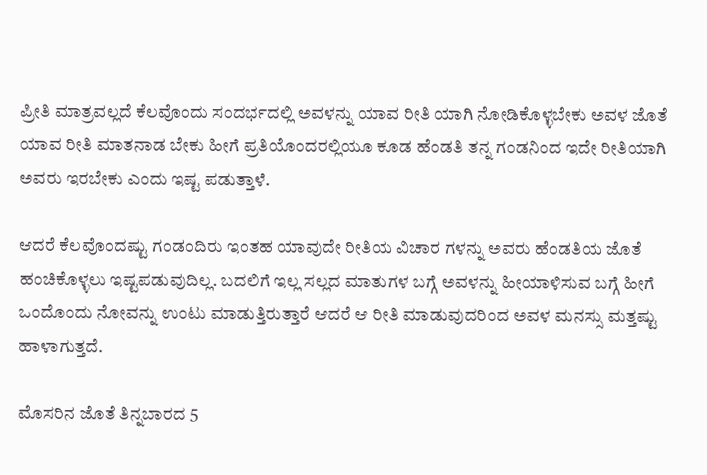ಪ್ರೀತಿ ಮಾತ್ರವಲ್ಲದೆ ಕೆಲವೊಂದು ಸಂದರ್ಭದಲ್ಲಿ ಅವಳನ್ನು ಯಾವ ರೀತಿ ಯಾಗಿ ನೋಡಿಕೊಳ್ಳಬೇಕು ಅವಳ ಜೊತೆ ಯಾವ ರೀತಿ ಮಾತನಾಡ ಬೇಕು ಹೀಗೆ ಪ್ರತಿಯೊಂದರಲ್ಲಿಯೂ ಕೂಡ ಹೆಂಡತಿ ತನ್ನ ಗಂಡನಿಂದ ಇದೇ ರೀತಿಯಾಗಿ ಅವರು ಇರಬೇಕು ಎಂದು ಇಷ್ಟ ಪಡುತ್ತಾಳೆ.

ಆದರೆ ಕೆಲವೊಂದಷ್ಟು ಗಂಡಂದಿರು ಇಂತಹ ಯಾವುದೇ ರೀತಿಯ ವಿಚಾರ ಗಳನ್ನು ಅವರು ಹೆಂಡತಿಯ ಜೊತೆ ಹಂಚಿಕೊಳ್ಳಲು ಇಷ್ಟಪಡುವುದಿಲ್ಲ. ಬದಲಿಗೆ ಇಲ್ಲ ಸಲ್ಲದ ಮಾತುಗಳ ಬಗ್ಗೆ ಅವಳನ್ನು ಹೀಯಾಳಿಸುವ ಬಗ್ಗೆ ಹೀಗೆ ಒಂದೊಂದು ನೋವನ್ನು ಉಂಟು ಮಾಡುತ್ತಿರುತ್ತಾರೆ ಆದರೆ ಆ ರೀತಿ ಮಾಡುವುದರಿಂದ ಅವಳ ಮನಸ್ಸು ಮತ್ತಷ್ಟು ಹಾಳಾಗುತ್ತದೆ.

ಮೊಸರಿನ ಜೊತೆ ತಿನ್ನಬಾರದ 5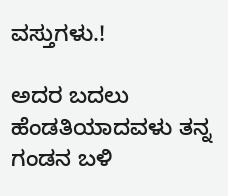ವಸ್ತುಗಳು.!

ಅದರ ಬದಲು ಹೆಂಡತಿಯಾದವಳು ತನ್ನ ಗಂಡನ ಬಳಿ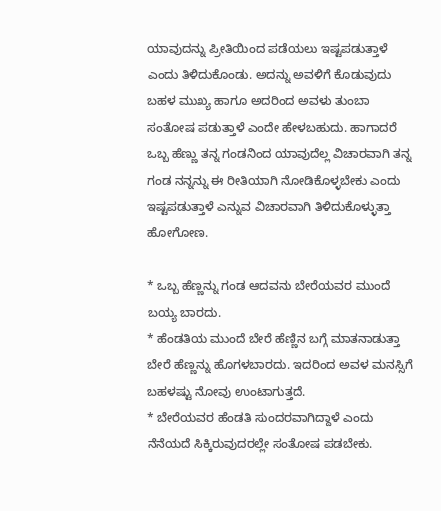ಯಾವುದನ್ನು ಪ್ರೀತಿಯಿಂದ ಪಡೆಯಲು ಇಷ್ಟಪಡುತ್ತಾಳೆ ಎಂದು ತಿಳಿದುಕೊಂಡು. ಅದನ್ನು ಅವಳಿಗೆ ಕೊಡುವುದು ಬಹಳ ಮುಖ್ಯ ಹಾಗೂ ಅದರಿಂದ ಅವಳು ತುಂಬಾ ಸಂತೋಷ ಪಡುತ್ತಾಳೆ ಎಂದೇ ಹೇಳಬಹುದು. ಹಾಗಾದರೆ ಒಬ್ಬ ಹೆಣ್ಣು ತನ್ನ ಗಂಡನಿಂದ ಯಾವುದೆಲ್ಲ ವಿಚಾರವಾಗಿ ತನ್ನ ಗಂಡ ನನ್ನನ್ನು ಈ ರೀತಿಯಾಗಿ ನೋಡಿಕೊಳ್ಳಬೇಕು ಎಂದು ಇಷ್ಟಪಡುತ್ತಾಳೆ ಎನ್ನುವ ವಿಚಾರವಾಗಿ ತಿಳಿದುಕೊಳ್ಳುತ್ತಾ ಹೋಗೋಣ.

* ಒಬ್ಬ ಹೆಣ್ಣನ್ನು ಗಂಡ ಆದವನು ಬೇರೆಯವರ ಮುಂದೆ ಬಯ್ಯ ಬಾರದು.
* ಹೆಂಡತಿಯ ಮುಂದೆ ಬೇರೆ ಹೆಣ್ಣಿನ ಬಗ್ಗೆ ಮಾತನಾಡುತ್ತಾ ಬೇರೆ ಹೆಣ್ಣನ್ನು ಹೊಗಳಬಾರದು. ಇದರಿಂದ ಅವಳ ಮನಸ್ಸಿಗೆ ಬಹಳಷ್ಟು ನೋವು ಉಂಟಾಗುತ್ತದೆ.
* ಬೇರೆಯವರ ಹೆಂಡತಿ ಸುಂದರವಾಗಿದ್ದಾಳೆ ಎಂದು ನೆನೆಯದೆ ಸಿಕ್ಕಿರುವುದರಲ್ಲೇ ಸಂತೋಷ ಪಡಬೇಕು.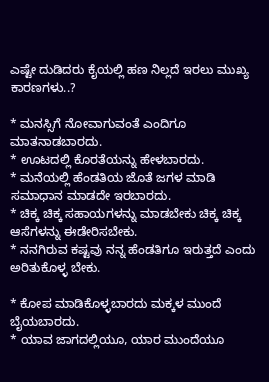ಎಷ್ಟೇ ದುಡಿದರು ಕೈಯಲ್ಲಿ ಹಣ ನಿಲ್ಲದೆ ಇರಲು ಮುಖ್ಯ ಕಾರಣಗಳು..?

* ಮನಸ್ಸಿಗೆ ನೋವಾಗುವಂತೆ ಎಂದಿಗೂ ಮಾತನಾಡಬಾರದು.
* ಊಟದಲ್ಲಿ ಕೊರತೆಯನ್ನು ಹೇಳಬಾರದು.
* ಮನೆಯಲ್ಲಿ ಹೆಂಡತಿಯ ಜೊತೆ ಜಗಳ ಮಾಡಿ ಸಮಾಧಾನ ಮಾಡದೇ ಇರಬಾರದು.
* ಚಿಕ್ಕ ಚಿಕ್ಕ ಸಹಾಯಗಳನ್ನು ಮಾಡಬೇಕು ಚಿಕ್ಕ ಚಿಕ್ಕ ಆಸೆಗಳನ್ನು ಈಡೇರಿಸಬೇಕು.
* ನನಗಿರುವ ಕಷ್ಟವು ನನ್ನ ಹೆಂಡತಿಗೂ ಇರುತ್ತದೆ ಎಂದು ಅರಿತುಕೊಳ್ಳ ಬೇಕು.

* ಕೋಪ ಮಾಡಿಕೊಳ್ಳಬಾರದು ಮಕ್ಕಳ ಮುಂದೆ ಬೈಯಬಾರದು.
* ಯಾವ ಜಾಗದಲ್ಲಿಯೂ, ಯಾರ ಮುಂದೆಯೂ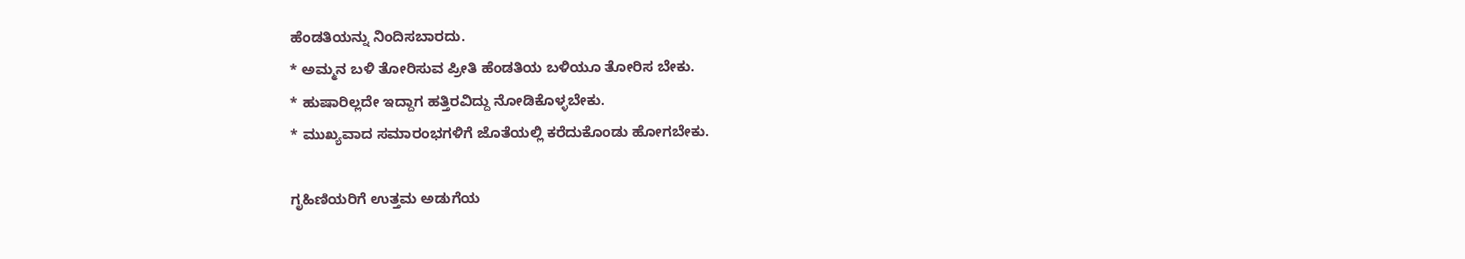ಹೆಂಡತಿಯನ್ನು ನಿಂದಿಸಬಾರದು.
* ಅಮ್ಮನ ಬಳಿ ತೋರಿಸುವ ಪ್ರೀತಿ ಹೆಂಡತಿಯ ಬಳಿಯೂ ತೋರಿಸ ಬೇಕು.
* ಹುಷಾರಿಲ್ಲದೇ ಇದ್ದಾಗ ಹತ್ತಿರವಿದ್ದು ನೋಡಿಕೊಳ್ಳಬೇಕು.
* ಮುಖ್ಯವಾದ ಸಮಾರಂಭಗಳಿಗೆ ಜೊತೆಯಲ್ಲಿ ಕರೆದುಕೊಂಡು ಹೋಗಬೇಕು.

ಗೃಹಿಣಿಯರಿಗೆ ಉತ್ತಮ ಅಡುಗೆಯ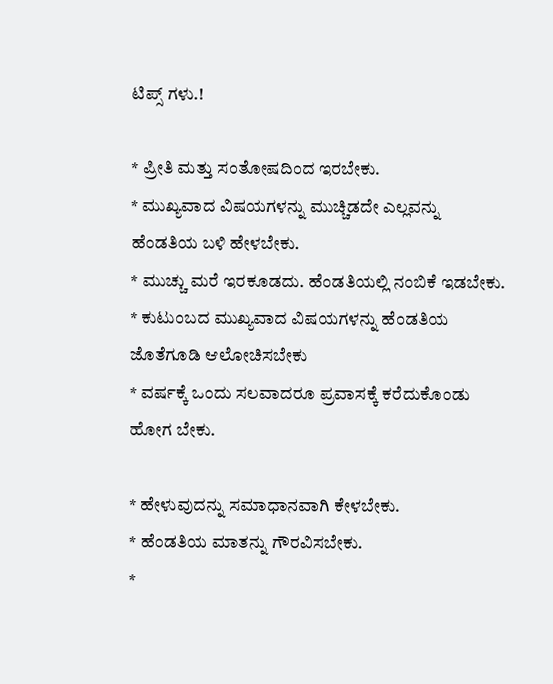ಟಿಪ್ಸ್ ಗಳು.!

* ಪ್ರೀತಿ ಮತ್ತು ಸಂತೋಷದಿಂದ ಇರಬೇಕು.
* ಮುಖ್ಯವಾದ ವಿಷಯಗಳನ್ನು ಮುಚ್ಚಿಡದೇ ಎಲ್ಲವನ್ನು ಹೆಂಡತಿಯ ಬಳಿ ಹೇಳಬೇಕು.
* ಮುಚ್ಚು ಮರೆ ಇರಕೂಡದು. ಹೆಂಡತಿಯಲ್ಲಿ ನಂಬಿಕೆ ಇಡಬೇಕು.
* ಕುಟುಂಬದ ಮುಖ್ಯವಾದ ವಿಷಯಗಳನ್ನು ಹೆಂಡತಿಯ ಜೊತೆಗೂಡಿ ಆಲೋಚಿಸಬೇಕು
* ವರ್ಷಕ್ಕೆ ಒಂದು ಸಲವಾದರೂ ಪ್ರವಾಸಕ್ಕೆ ಕರೆದುಕೊಂಡು ಹೋಗ ಬೇಕು.

* ಹೇಳುವುದನ್ನು ಸಮಾಧಾನವಾಗಿ ಕೇಳಬೇಕು.
* ಹೆಂಡತಿಯ ಮಾತನ್ನು ಗೌರವಿಸಬೇಕು.
*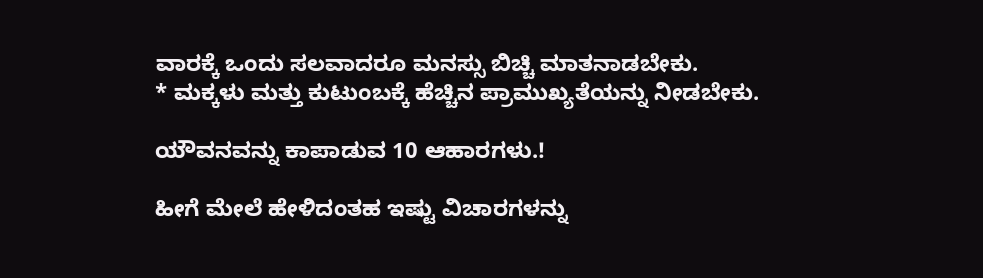ವಾರಕ್ಕೆ ಒಂದು ಸಲವಾದರೂ ಮನಸ್ಸು ಬಿಚ್ಚಿ ಮಾತನಾಡಬೇಕು.
* ಮಕ್ಕಳು ಮತ್ತು ಕುಟುಂಬಕ್ಕೆ ಹೆಚ್ಚಿನ ಪ್ರಾಮುಖ್ಯತೆಯನ್ನು ನೀಡಬೇಕು.

ಯೌವನವನ್ನು ಕಾಪಾಡುವ 10 ಆಹಾರಗಳು.!

ಹೀಗೆ ಮೇಲೆ ಹೇಳಿದಂತಹ ಇಷ್ಟು ವಿಚಾರಗಳನ್ನು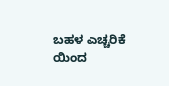ಬಹಳ ಎಚ್ಚರಿಕೆ ಯಿಂದ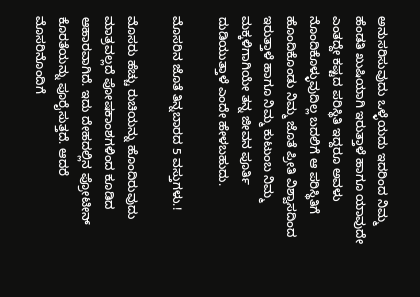ಅನುಸರಿಸುವುದು ಒಳ್ಳೆಯದು ಇದರಿಂದ ನಿಮ್ಮ ಹೆಂಡತಿ ಖುಷಿಯಾಗಿ ಇರುತ್ತಾಳೆ ಹಾಗೂ ಯಾವುದೇ ಎಂತದ್ದೇ ಕಷ್ಟದ ಪರಿಸ್ಥಿತಿ ಇದ್ದರೂ ಅವಳು ನೊಂದಿಕೊಳ್ಳುವುದಿಲ್ಲ ಬದಲಿಗೆ ಆ ಪರಿಸ್ಥಿತಿಗೆ ಹೊಂದಿಕೊಂಡು ನಿಮ್ಮ ಜೊತೆ ಪ್ರೀತಿ ವಿಶ್ವಾಸದಿಂದ ಇರುತ್ತಾಳೆ ಹಾಗೂ ನಿಮ್ಮ ಕುಟುಂಬ ನಿಮ್ಮ ಮಕ್ಕಳಿಗಾಗಿಯೇ ತನ್ನ ಜೀವನ ಪೂರ್ತಿ ದುಡಿಯುತ್ತಾಳೆ ಎಂದೇ ಹೇಳಬಹುದು.

ಮೊಸರಿನ ಜೊತೆ ತಿನ್ನಬಾರದ 5 ವಸ್ತುಗಳು.!

ಮೊಸರು ಹೆಚ್ಚು ರುಚಿಯನ್ನು ಹೊಂದಿರುವುದು ಮಾತ್ರವಲ್ಲದೆ ಪೋಷಕಾಂಶಗಳಿಂದ ಕೂಡಿದ ಆಹಾರವಾಗಿದೆ. ಇದು ದೇಹದಲ್ಲಿನ ಪ್ರೋಟೀನ್ ಕೊರತೆಯನ್ನು ಪೂರೈಸುತ್ತದೆ. ಆದರೆ ಮೊಸರಿನೊಂದಿಗೆ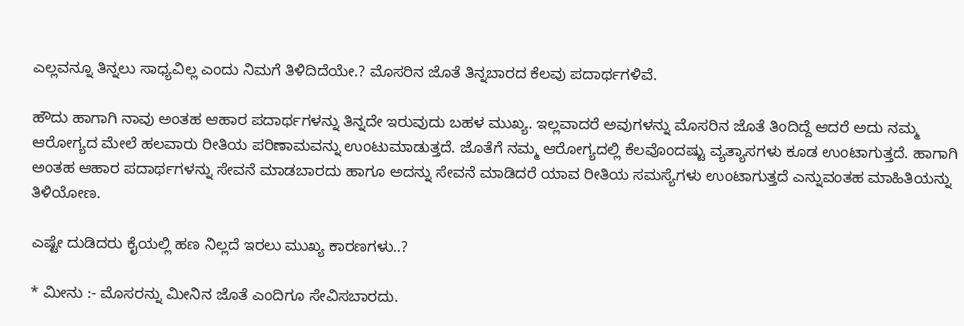ಎಲ್ಲವನ್ನೂ ತಿನ್ನಲು ಸಾಧ್ಯವಿಲ್ಲ ಎಂದು ನಿಮಗೆ ತಿಳಿದಿದೆಯೇ.? ಮೊಸರಿನ ಜೊತೆ ತಿನ್ನಬಾರದ ಕೆಲವು ಪದಾರ್ಥಗಳಿವೆ.

ಹೌದು ಹಾಗಾಗಿ ನಾವು ಅಂತಹ ಆಹಾರ ಪದಾರ್ಥಗಳನ್ನು ತಿನ್ನದೇ ಇರುವುದು ಬಹಳ ಮುಖ್ಯ. ಇಲ್ಲವಾದರೆ ಅವುಗಳನ್ನು ಮೊಸರಿನ ಜೊತೆ ತಿಂದಿದ್ದೆ ಆದರೆ ಅದು ನಮ್ಮ ಆರೋಗ್ಯದ ಮೇಲೆ ಹಲವಾರು ರೀತಿಯ ಪರಿಣಾಮವನ್ನು ಉಂಟುಮಾಡುತ್ತದೆ. ಜೊತೆಗೆ ನಮ್ಮ ಆರೋಗ್ಯದಲ್ಲಿ ಕೆಲವೊಂದಷ್ಟು ವ್ಯತ್ಯಾಸಗಳು ಕೂಡ ಉಂಟಾಗುತ್ತದೆ. ಹಾಗಾಗಿ ಅಂತಹ ಆಹಾರ ಪದಾರ್ಥಗಳನ್ನು ಸೇವನೆ ಮಾಡಬಾರದು ಹಾಗೂ ಅದನ್ನು ಸೇವನೆ ಮಾಡಿದರೆ ಯಾವ ರೀತಿಯ ಸಮಸ್ಯೆಗಳು ಉಂಟಾಗುತ್ತದೆ ಎನ್ನುವಂತಹ ಮಾಹಿತಿಯನ್ನು ತಿಳಿಯೋಣ.

ಎಷ್ಟೇ ದುಡಿದರು ಕೈಯಲ್ಲಿ ಹಣ ನಿಲ್ಲದೆ ಇರಲು ಮುಖ್ಯ ಕಾರಣಗಳು..?

* ಮೀನು :- ಮೊಸರನ್ನು ಮೀನಿನ ಜೊತೆ ಎಂದಿಗೂ ಸೇವಿಸಬಾರದು.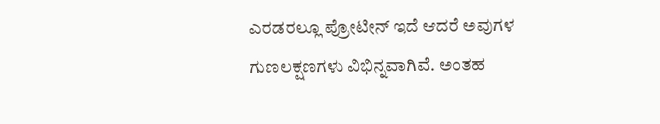ಎರಡರಲ್ಲೂ ಪ್ರೋಟೀನ್ ಇದೆ ಆದರೆ ಅವುಗಳ ಗುಣಲಕ್ಷಣಗಳು ವಿಭಿನ್ನವಾಗಿವೆ. ಅಂತಹ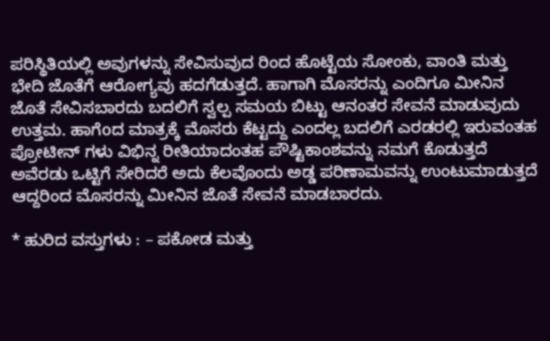ಪರಿಸ್ಥಿತಿಯಲ್ಲಿ ಅವುಗಳನ್ನು ಸೇವಿಸುವುದ ರಿಂದ ಹೊಟ್ಟೆಯ ಸೋಂಕು, ವಾಂತಿ ಮತ್ತು ಭೇದಿ ಜೊತೆಗೆ ಆರೋಗ್ಯವು ಹದಗೆಡುತ್ತದೆ. ಹಾಗಾಗಿ ಮೊಸರನ್ನು ಎಂದಿಗೂ ಮೀನಿನ ಜೊತೆ ಸೇವಿಸಬಾರದು ಬದಲಿಗೆ ಸ್ವಲ್ಪ ಸಮಯ ಬಿಟ್ಟು ಆನಂತರ ಸೇವನೆ ಮಾಡುವುದು ಉತ್ತಮ. ಹಾಗೆoದ ಮಾತ್ರಕ್ಕೆ ಮೊಸರು ಕೆಟ್ಟದ್ದು ಎಂದಲ್ಲ ಬದಲಿಗೆ ಎರಡರಲ್ಲಿ ಇರುವಂತಹ ಪ್ರೋಟೀನ್ ಗಳು ವಿಭಿನ್ನ ರೀತಿಯಾದಂತಹ ಪೌಷ್ಟಿಕಾಂಶವನ್ನು ನಮಗೆ ಕೊಡುತ್ತದೆ ಅವೆರಡು ಒಟ್ಟಿಗೆ ಸೇರಿದರೆ ಅದು ಕೆಲವೊಂದು ಅಡ್ಡ ಪರಿಣಾಮವನ್ನು ಉಂಟುಮಾಡುತ್ತದೆ ಆದ್ದರಿಂದ ಮೊಸರನ್ನು ಮೀನಿನ ಜೊತೆ ಸೇವನೆ ಮಾಡಬಾರದು.

* ಹುರಿದ ವಸ್ತುಗಳು : – ಪಕೋಡ ಮತ್ತು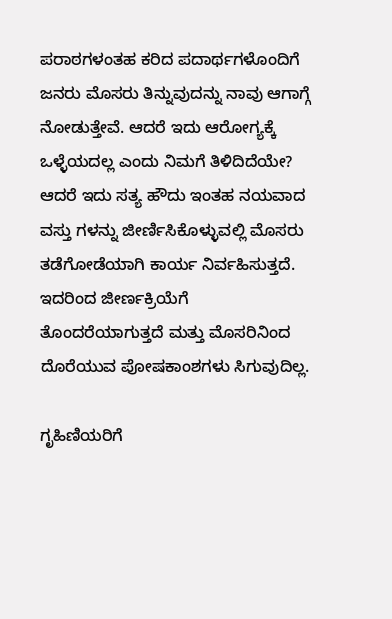ಪರಾಠಗಳಂತಹ ಕರಿದ ಪದಾರ್ಥಗಳೊಂದಿಗೆ ಜನರು ಮೊಸರು ತಿನ್ನುವುದನ್ನು ನಾವು ಆಗಾಗ್ಗೆ ನೋಡುತ್ತೇವೆ. ಆದರೆ ಇದು ಆರೋಗ್ಯಕ್ಕೆ ಒಳ್ಳೆಯದಲ್ಲ ಎಂದು ನಿಮಗೆ ತಿಳಿದಿದೆಯೇ? ಆದರೆ ಇದು ಸತ್ಯ ಹೌದು ಇಂತಹ ನಯವಾದ ವಸ್ತು ಗಳನ್ನು ಜೀರ್ಣಿಸಿಕೊಳ್ಳುವಲ್ಲಿ ಮೊಸರು ತಡೆಗೋಡೆಯಾಗಿ ಕಾರ್ಯ ನಿರ್ವಹಿಸುತ್ತದೆ. ಇದರಿಂದ ಜೀರ್ಣಕ್ರಿಯೆಗೆ ತೊಂದರೆಯಾಗುತ್ತದೆ ಮತ್ತು ಮೊಸರಿನಿಂದ ದೊರೆಯುವ ಪೋಷಕಾಂಶಗಳು ಸಿಗುವುದಿಲ್ಲ.

ಗೃಹಿಣಿಯರಿಗೆ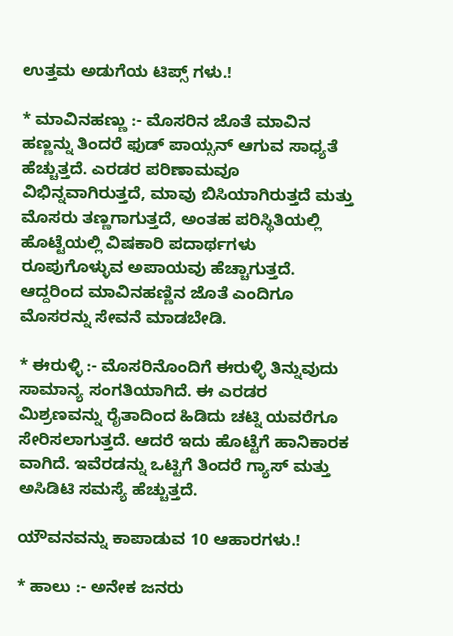ಉತ್ತಮ ಅಡುಗೆಯ ಟಿಪ್ಸ್ ಗಳು.!

* ಮಾವಿನಹಣ್ಣು :- ಮೊಸರಿನ ಜೊತೆ ಮಾವಿನ ಹಣ್ಣನ್ನು ತಿಂದರೆ ಫುಡ್ ಪಾಯ್ಸನ್ ಆಗುವ ಸಾಧ್ಯತೆ ಹೆಚ್ಚುತ್ತದೆ. ಎರಡರ ಪರಿಣಾಮವೂ ವಿಭಿನ್ನವಾಗಿರುತ್ತದೆ, ಮಾವು ಬಿಸಿಯಾಗಿರುತ್ತದೆ ಮತ್ತು ಮೊಸರು ತಣ್ಣಗಾಗುತ್ತದೆ, ಅಂತಹ ಪರಿಸ್ಥಿತಿಯಲ್ಲಿ ಹೊಟ್ಟೆಯಲ್ಲಿ ವಿಷಕಾರಿ ಪದಾರ್ಥಗಳು ರೂಪುಗೊಳ್ಳುವ ಅಪಾಯವು ಹೆಚ್ಚಾಗುತ್ತದೆ. ಆದ್ದರಿಂದ ಮಾವಿನಹಣ್ಣಿನ ಜೊತೆ ಎಂದಿಗೂ ಮೊಸರನ್ನು ಸೇವನೆ ಮಾಡಬೇಡಿ.

* ಈರುಳ್ಳಿ :- ಮೊಸರಿನೊಂದಿಗೆ ಈರುಳ್ಳಿ ತಿನ್ನುವುದು ಸಾಮಾನ್ಯ ಸಂಗತಿಯಾಗಿದೆ. ಈ ಎರಡರ ಮಿಶ್ರಣವನ್ನು ರೈತಾದಿಂದ ಹಿಡಿದು ಚಟ್ನಿ ಯವರೆಗೂ ಸೇರಿಸಲಾಗುತ್ತದೆ. ಆದರೆ ಇದು ಹೊಟ್ಟೆಗೆ ಹಾನಿಕಾರಕ ವಾಗಿದೆ. ಇವೆರಡನ್ನು ಒಟ್ಟಿಗೆ ತಿಂದರೆ ಗ್ಯಾಸ್ ಮತ್ತು ಅಸಿಡಿಟಿ ಸಮಸ್ಯೆ ಹೆಚ್ಚುತ್ತದೆ.

ಯೌವನವನ್ನು ಕಾಪಾಡುವ 10 ಆಹಾರಗಳು.!

* ಹಾಲು :- ಅನೇಕ ಜನರು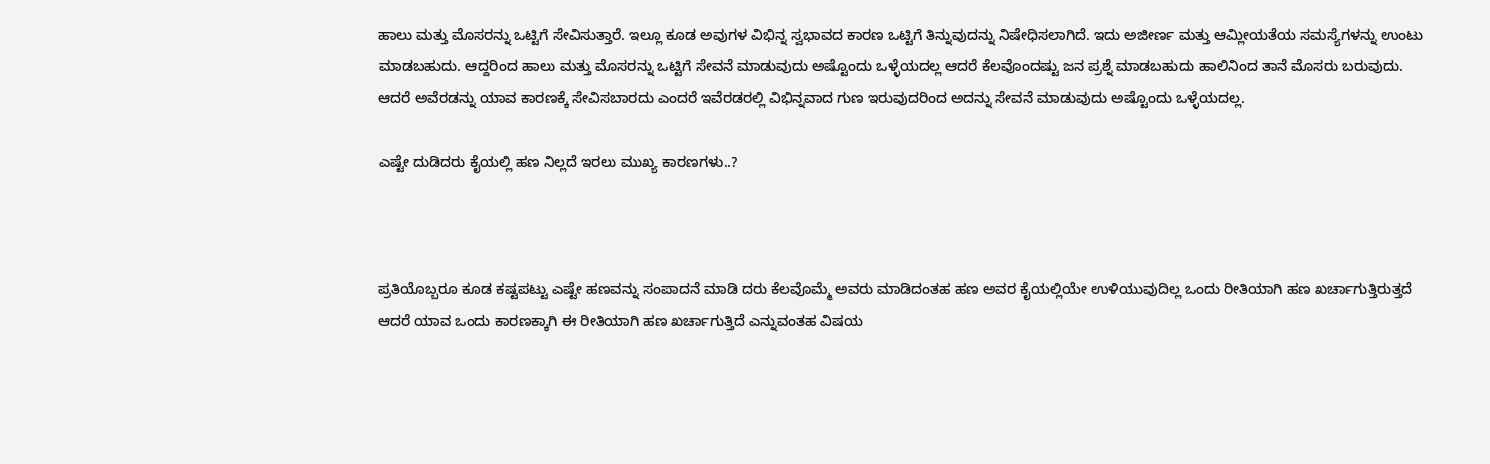ಹಾಲು ಮತ್ತು ಮೊಸರನ್ನು ಒಟ್ಟಿಗೆ ಸೇವಿಸುತ್ತಾರೆ. ಇಲ್ಲೂ ಕೂಡ ಅವುಗಳ ವಿಭಿನ್ನ ಸ್ವಭಾವದ ಕಾರಣ ಒಟ್ಟಿಗೆ ತಿನ್ನುವುದನ್ನು ನಿಷೇಧಿಸಲಾಗಿದೆ. ಇದು ಅಜೀರ್ಣ ಮತ್ತು ಆಮ್ಲೀಯತೆಯ ಸಮಸ್ಯೆಗಳನ್ನು ಉಂಟು ಮಾಡಬಹುದು. ಆದ್ದರಿಂದ ಹಾಲು ಮತ್ತು ಮೊಸರನ್ನು ಒಟ್ಟಿಗೆ ಸೇವನೆ ಮಾಡುವುದು ಅಷ್ಟೊಂದು ಒಳ್ಳೆಯದಲ್ಲ ಆದರೆ ಕೆಲವೊಂದಷ್ಟು ಜನ ಪ್ರಶ್ನೆ ಮಾಡಬಹುದು ಹಾಲಿನಿಂದ ತಾನೆ ಮೊಸರು ಬರುವುದು. ಆದರೆ ಅವೆರಡನ್ನು ಯಾವ ಕಾರಣಕ್ಕೆ ಸೇವಿಸಬಾರದು ಎಂದರೆ ಇವೆರಡರಲ್ಲಿ ವಿಭಿನ್ನವಾದ ಗುಣ ಇರುವುದರಿಂದ ಅದನ್ನು ಸೇವನೆ ಮಾಡುವುದು ಅಷ್ಟೊಂದು ಒಳ್ಳೆಯದಲ್ಲ.

ಎಷ್ಟೇ ದುಡಿದರು ಕೈಯಲ್ಲಿ ಹಣ ನಿಲ್ಲದೆ ಇರಲು ಮುಖ್ಯ ಕಾರಣಗಳು..?



ಪ್ರತಿಯೊಬ್ಬರೂ ಕೂಡ ಕಷ್ಟಪಟ್ಟು ಎಷ್ಟೇ ಹಣವನ್ನು ಸಂಪಾದನೆ ಮಾಡಿ ದರು ಕೆಲವೊಮ್ಮೆ ಅವರು ಮಾಡಿದಂತಹ ಹಣ ಅವರ ಕೈಯಲ್ಲಿಯೇ ಉಳಿಯುವುದಿಲ್ಲ ಒಂದು ರೀತಿಯಾಗಿ ಹಣ ಖರ್ಚಾಗುತ್ತಿರುತ್ತದೆ ಆದರೆ ಯಾವ ಒಂದು ಕಾರಣಕ್ಕಾಗಿ ಈ ರೀತಿಯಾಗಿ ಹಣ ಖರ್ಚಾಗುತ್ತಿದೆ ಎನ್ನುವಂತಹ ವಿಷಯ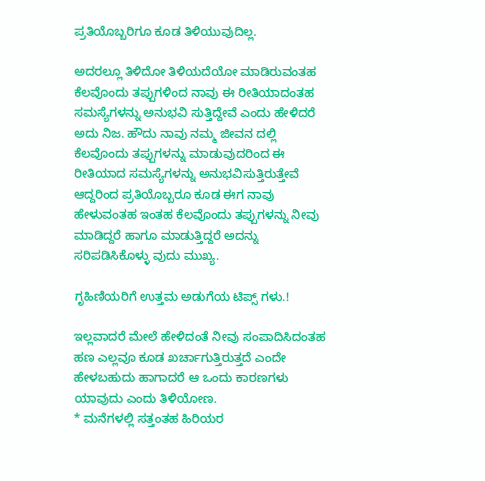ಪ್ರತಿಯೊಬ್ಬರಿಗೂ ಕೂಡ ತಿಳಿಯುವುದಿಲ್ಲ.

ಅದರಲ್ಲೂ ತಿಳಿದೋ ತಿಳಿಯದೆಯೋ ಮಾಡಿರುವಂತಹ ಕೆಲವೊಂದು ತಪ್ಪುಗಳಿಂದ ನಾವು ಈ ರೀತಿಯಾದಂತಹ ಸಮಸ್ಯೆಗಳನ್ನು ಅನುಭವಿ ಸುತ್ತಿದ್ದೇವೆ ಎಂದು ಹೇಳಿದರೆ ಅದು ನಿಜ. ಹೌದು ನಾವು ನಮ್ಮ ಜೀವನ ದಲ್ಲಿ ಕೆಲವೊಂದು ತಪ್ಪುಗಳನ್ನು ಮಾಡುವುದರಿಂದ ಈ ರೀತಿಯಾದ ಸಮಸ್ಯೆಗಳನ್ನು ಅನುಭವಿಸುತ್ತಿರುತ್ತೇವೆ ಆದ್ದರಿಂದ ಪ್ರತಿಯೊಬ್ಬರೂ ಕೂಡ ಈಗ ನಾವು ಹೇಳುವಂತಹ ಇಂತಹ ಕೆಲವೊಂದು ತಪ್ಪುಗಳನ್ನು ನೀವು ಮಾಡಿದ್ದರೆ ಹಾಗೂ ಮಾಡುತ್ತಿದ್ದರೆ ಅದನ್ನು ಸರಿಪಡಿಸಿಕೊಳ್ಳು ವುದು ಮುಖ್ಯ.

ಗೃಹಿಣಿಯರಿಗೆ ಉತ್ತಮ ಅಡುಗೆಯ ಟಿಪ್ಸ್ ಗಳು.!

ಇಲ್ಲವಾದರೆ ಮೇಲೆ ಹೇಳಿದಂತೆ ನೀವು ಸಂಪಾದಿಸಿದಂತಹ ಹಣ ಎಲ್ಲವೂ ಕೂಡ ಖರ್ಚಾಗುತ್ತಿರುತ್ತದೆ ಎಂದೇ ಹೇಳಬಹುದು ಹಾಗಾದರೆ ಆ ಒಂದು ಕಾರಣಗಳು ಯಾವುದು ಎಂದು ತಿಳಿಯೋಣ.
* ಮನೆಗಳಲ್ಲಿ ಸತ್ತಂತಹ ಹಿರಿಯರ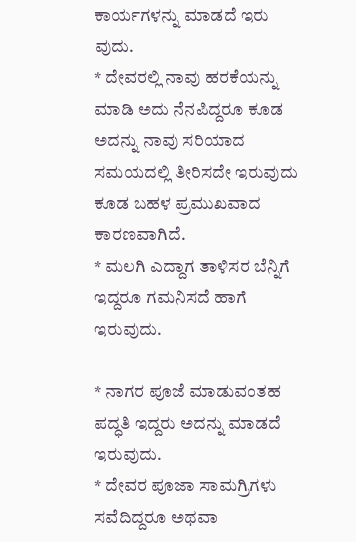ಕಾರ್ಯಗಳನ್ನು ಮಾಡದೆ ಇರು ವುದು.
* ದೇವರಲ್ಲಿ ನಾವು ಹರಕೆಯನ್ನು ಮಾಡಿ ಅದು ನೆನಪಿದ್ದರೂ ಕೂಡ ಅದನ್ನು ನಾವು ಸರಿಯಾದ ಸಮಯದಲ್ಲಿ ತೀರಿಸದೇ ಇರುವುದು ಕೂಡ ಬಹಳ ಪ್ರಮುಖವಾದ ಕಾರಣವಾಗಿದೆ.
* ಮಲಗಿ ಎದ್ದಾಗ ತಾಳಿಸರ ಬೆನ್ನಿಗೆ ಇದ್ದರೂ ಗಮನಿಸದೆ ಹಾಗೆ ಇರುವುದು.

* ನಾಗರ ಪೂಜೆ ಮಾಡುವಂತಹ ಪದ್ಧತಿ ಇದ್ದರು ಅದನ್ನು ಮಾಡದೆ ಇರುವುದು.
* ದೇವರ ಪೂಜಾ ಸಾಮಗ್ರಿಗಳು ಸವೆದಿದ್ದರೂ ಅಥವಾ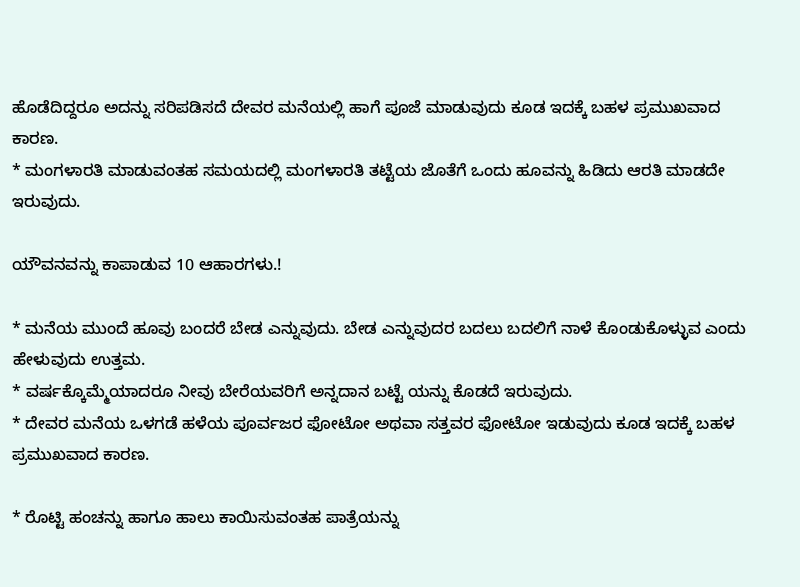ಹೊಡೆದಿದ್ದರೂ ಅದನ್ನು ಸರಿಪಡಿಸದೆ ದೇವರ ಮನೆಯಲ್ಲಿ ಹಾಗೆ ಪೂಜೆ ಮಾಡುವುದು ಕೂಡ ಇದಕ್ಕೆ ಬಹಳ ಪ್ರಮುಖವಾದ ಕಾರಣ.
* ಮಂಗಳಾರತಿ ಮಾಡುವಂತಹ ಸಮಯದಲ್ಲಿ ಮಂಗಳಾರತಿ ತಟ್ಟೆಯ ಜೊತೆಗೆ ಒಂದು ಹೂವನ್ನು ಹಿಡಿದು ಆರತಿ ಮಾಡದೇ ಇರುವುದು.

ಯೌವನವನ್ನು ಕಾಪಾಡುವ 10 ಆಹಾರಗಳು.!

* ಮನೆಯ ಮುಂದೆ ಹೂವು ಬಂದರೆ ಬೇಡ ಎನ್ನುವುದು. ಬೇಡ ಎನ್ನುವುದರ ಬದಲು ಬದಲಿಗೆ ನಾಳೆ ಕೊಂಡುಕೊಳ್ಳುವ ಎಂದು ಹೇಳುವುದು ಉತ್ತಮ.
* ವರ್ಷಕ್ಕೊಮ್ಮೆಯಾದರೂ ನೀವು ಬೇರೆಯವರಿಗೆ ಅನ್ನದಾನ ಬಟ್ಟೆ ಯನ್ನು ಕೊಡದೆ ಇರುವುದು.
* ದೇವರ ಮನೆಯ ಒಳಗಡೆ ಹಳೆಯ ಪೂರ್ವಜರ ಫೋಟೋ ಅಥವಾ ಸತ್ತವರ ಫೋಟೋ ಇಡುವುದು ಕೂಡ ಇದಕ್ಕೆ ಬಹಳ ಪ್ರಮುಖವಾದ ಕಾರಣ.

* ರೊಟ್ಟಿ ಹಂಚನ್ನು ಹಾಗೂ ಹಾಲು ಕಾಯಿಸುವಂತಹ ಪಾತ್ರೆಯನ್ನು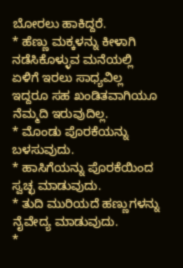ಬೋರಲು ಹಾಕಿದ್ದರೆ.
* ಹೆಣ್ಣು ಮಕ್ಕಳನ್ನು ಕೀಳಾಗಿ ನಡೆಸಿಕೊಳ್ಳುವ ಮನೆಯಲ್ಲಿ ಏಳಿಗೆ ಇರಲು ಸಾಧ್ಯವಿಲ್ಲ ಇದ್ದರೂ ಸಹ ಖಂಡಿತವಾಗಿಯೂ ನೆಮ್ಮದಿ ಇರುವುದಿಲ್ಲ.
* ಮೊಂಡು ಪೊರಕೆಯನ್ನು ಬಳಸುವುದು.
* ಹಾಸಿಗೆಯನ್ನು ಪೊರಕೆಯಿಂದ ಸ್ವಚ್ಛ ಮಾಡುವುದು.
* ತುದಿ ಮುರಿಯದೆ ಹಣ್ಣುಗಳನ್ನು ನೈವೇದ್ಯ ಮಾಡುವುದು.
*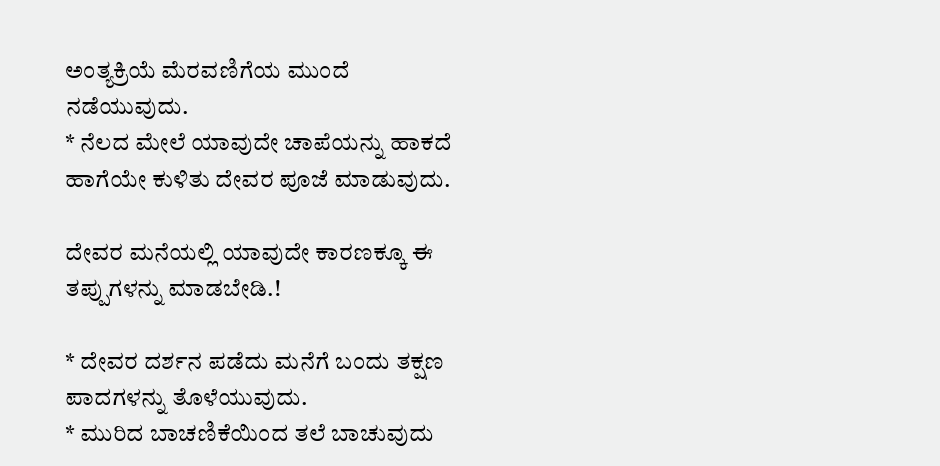ಅಂತ್ಯಕ್ರಿಯೆ ಮೆರವಣಿಗೆಯ ಮುಂದೆ ನಡೆಯುವುದು.
* ನೆಲದ ಮೇಲೆ ಯಾವುದೇ ಚಾಪೆಯನ್ನು ಹಾಕದೆ ಹಾಗೆಯೇ ಕುಳಿತು ದೇವರ ಪೂಜೆ ಮಾಡುವುದು.

ದೇವರ ಮನೆಯಲ್ಲಿ ಯಾವುದೇ ಕಾರಣಕ್ಕೂ ಈ ತಪ್ಪುಗಳನ್ನು ಮಾಡಬೇಡಿ.!

* ದೇವರ ದರ್ಶನ ಪಡೆದು ಮನೆಗೆ ಬಂದು ತಕ್ಷಣ ಪಾದಗಳನ್ನು ತೊಳೆಯುವುದು.
* ಮುರಿದ ಬಾಚಣಿಕೆಯಿಂದ ತಲೆ ಬಾಚುವುದು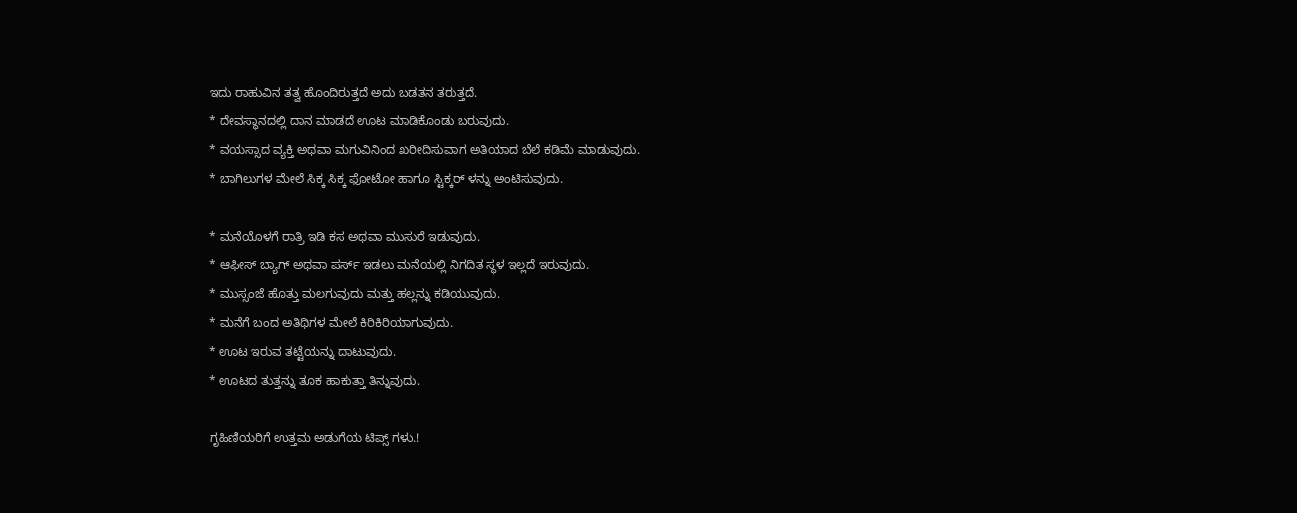ಇದು ರಾಹುವಿನ ತತ್ವ ಹೊಂದಿರುತ್ತದೆ ಅದು ಬಡತನ ತರುತ್ತದೆ.
* ದೇವಸ್ಥಾನದಲ್ಲಿ ದಾನ ಮಾಡದೆ ಊಟ ಮಾಡಿಕೊಂಡು ಬರುವುದು.
* ವಯಸ್ಸಾದ ವ್ಯಕ್ತಿ ಅಥವಾ ಮಗುವಿನಿಂದ ಖರೀದಿಸುವಾಗ ಅತಿಯಾದ ಬೆಲೆ ಕಡಿಮೆ ಮಾಡುವುದು.
* ಬಾಗಿಲುಗಳ ಮೇಲೆ ಸಿಕ್ಕ ಸಿಕ್ಕ ಫೋಟೋ ಹಾಗೂ ಸ್ಟಿಕ್ಕರ್ ಳನ್ನು ಅಂಟಿಸುವುದು.

* ಮನೆಯೊಳಗೆ ರಾತ್ರಿ ಇಡಿ ಕಸ ಅಥವಾ ಮುಸುರೆ ಇಡುವುದು.
* ಆಫೀಸ್ ಬ್ಯಾಗ್ ಅಥವಾ ಪರ್ಸ್ ಇಡಲು ಮನೆಯಲ್ಲಿ ನಿಗದಿತ ಸ್ಥಳ ಇಲ್ಲದೆ ಇರುವುದು.
* ಮುಸ್ಸಂಜೆ ಹೊತ್ತು ಮಲಗುವುದು ಮತ್ತು ಹಲ್ಲನ್ನು ಕಡಿಯುವುದು.
* ಮನೆಗೆ ಬಂದ ಅತಿಥಿಗಳ ಮೇಲೆ ಕಿರಿಕಿರಿಯಾಗುವುದು.
* ಊಟ ಇರುವ ತಟ್ಟೆಯನ್ನು ದಾಟುವುದು.
* ಊಟದ ತುತ್ತನ್ನು ತೂಕ ಹಾಕುತ್ತಾ ತಿನ್ನುವುದು.

ಗೃಹಿಣಿಯರಿಗೆ ಉತ್ತಮ ಅಡುಗೆಯ ಟಿಪ್ಸ್ ಗಳು.!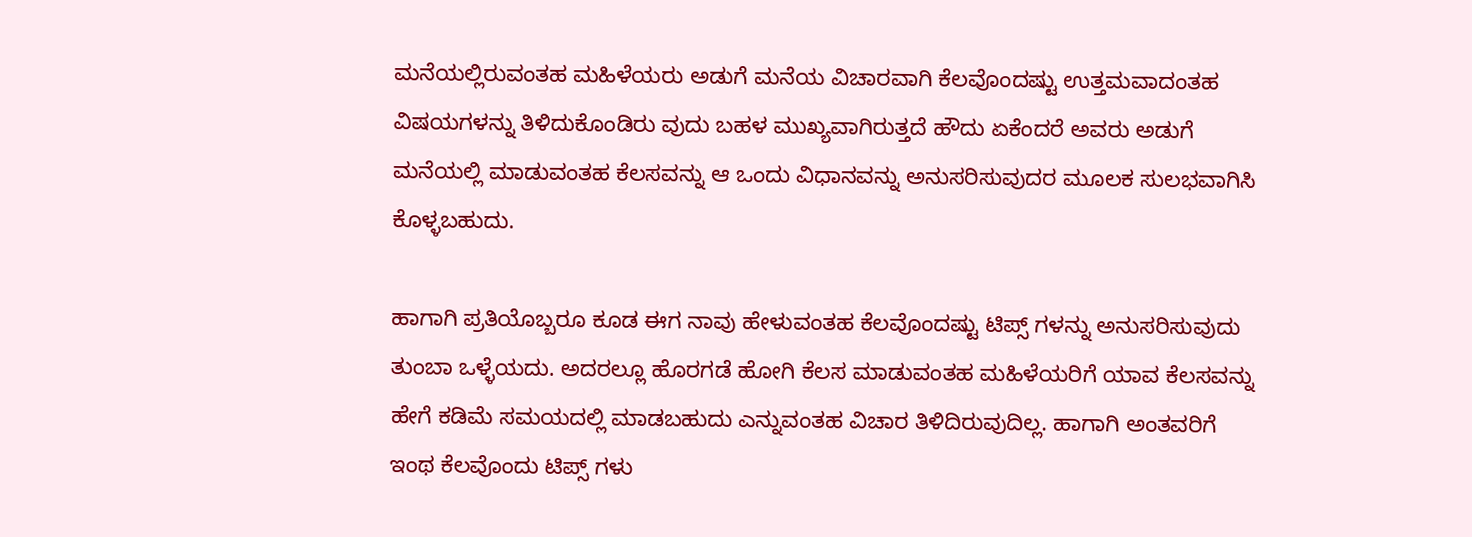ಮನೆಯಲ್ಲಿರುವಂತಹ ಮಹಿಳೆಯರು ಅಡುಗೆ ಮನೆಯ ವಿಚಾರವಾಗಿ ಕೆಲವೊಂದಷ್ಟು ಉತ್ತಮವಾದಂತಹ ವಿಷಯಗಳನ್ನು ತಿಳಿದುಕೊಂಡಿರು ವುದು ಬಹಳ ಮುಖ್ಯವಾಗಿರುತ್ತದೆ ಹೌದು ಏಕೆಂದರೆ ಅವರು ಅಡುಗೆ ಮನೆಯಲ್ಲಿ ಮಾಡುವಂತಹ ಕೆಲಸವನ್ನು ಆ ಒಂದು ವಿಧಾನವನ್ನು ಅನುಸರಿಸುವುದರ ಮೂಲಕ ಸುಲಭವಾಗಿಸಿ ಕೊಳ್ಳಬಹುದು.

ಹಾಗಾಗಿ ಪ್ರತಿಯೊಬ್ಬರೂ ಕೂಡ ಈಗ ನಾವು ಹೇಳುವಂತಹ ಕೆಲವೊಂದಷ್ಟು ಟಿಪ್ಸ್ ಗಳನ್ನು ಅನುಸರಿಸುವುದು ತುಂಬಾ ಒಳ್ಳೆಯದು. ಅದರಲ್ಲೂ ಹೊರಗಡೆ ಹೋಗಿ ಕೆಲಸ ಮಾಡುವಂತಹ ಮಹಿಳೆಯರಿಗೆ ಯಾವ ಕೆಲಸವನ್ನು ಹೇಗೆ ಕಡಿಮೆ ಸಮಯದಲ್ಲಿ ಮಾಡಬಹುದು ಎನ್ನುವಂತಹ ವಿಚಾರ ತಿಳಿದಿರುವುದಿಲ್ಲ. ಹಾಗಾಗಿ ಅಂತವರಿಗೆ ಇಂಥ ಕೆಲವೊಂದು ಟಿಪ್ಸ್ ಗಳು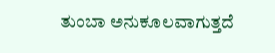ತುಂಬಾ ಅನುಕೂಲವಾಗುತ್ತದೆ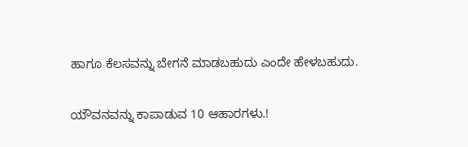ಹಾಗೂ ಕೆಲಸವನ್ನು ಬೇಗನೆ ಮಾಡಬಹುದು ಎಂದೇ ಹೇಳಬಹುದು.

ಯೌವನವನ್ನು ಕಾಪಾಡುವ 10 ಆಹಾರಗಳು.!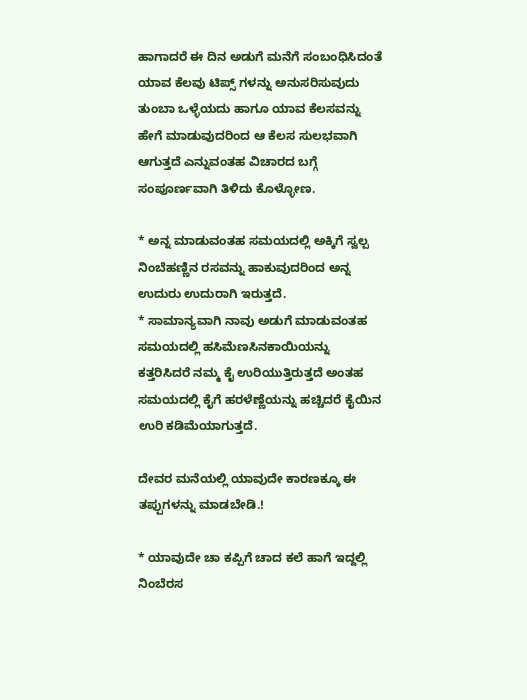ಹಾಗಾದರೆ ಈ ದಿನ ಅಡುಗೆ ಮನೆಗೆ ಸಂಬಂಧಿಸಿದಂತೆ ಯಾವ ಕೆಲವು ಟಿಪ್ಸ್ ಗಳನ್ನು ಅನುಸರಿಸುವುದು ತುಂಬಾ ಒಳ್ಳೆಯದು ಹಾಗೂ ಯಾವ ಕೆಲಸವನ್ನು ಹೇಗೆ ಮಾಡುವುದರಿಂದ ಆ ಕೆಲಸ ಸುಲಭವಾಗಿ ಆಗುತ್ತದೆ ಎನ್ನುವಂತಹ ವಿಚಾರದ ಬಗ್ಗೆ ಸಂಪೂರ್ಣವಾಗಿ ತಿಳಿದು ಕೊಳ್ಳೋಣ.

* ಅನ್ನ ಮಾಡುವಂತಹ ಸಮಯದಲ್ಲಿ ಅಕ್ಕಿಗೆ ಸ್ವಲ್ಪ ನಿಂಬೆಹಣ್ಣಿನ ರಸವನ್ನು ಹಾಕುವುದರಿಂದ ಅನ್ನ ಉದುರು ಉದುರಾಗಿ ಇರುತ್ತದೆ.
* ಸಾಮಾನ್ಯವಾಗಿ ನಾವು ಅಡುಗೆ ಮಾಡುವಂತಹ ಸಮಯದಲ್ಲಿ ಹಸಿಮೆಣಸಿನಕಾಯಿಯನ್ನು ಕತ್ತರಿಸಿದರೆ ನಮ್ಮ ಕೈ ಉರಿಯುತ್ತಿರುತ್ತದೆ ಅಂತಹ ಸಮಯದಲ್ಲಿ ಕೈಗೆ ಹರಳೆಣ್ಣೆಯನ್ನು ಹಚ್ಚಿದರೆ ಕೈಯಿನ ಉರಿ ಕಡಿಮೆಯಾಗುತ್ತದೆ.

ದೇವರ ಮನೆಯಲ್ಲಿ ಯಾವುದೇ ಕಾರಣಕ್ಕೂ ಈ ತಪ್ಪುಗಳನ್ನು ಮಾಡಬೇಡಿ.!

* ಯಾವುದೇ ಚಾ ಕಪ್ಪಿಗೆ ಚಾದ ಕಲೆ ಹಾಗೆ ಇದ್ದಲ್ಲಿ ನಿಂಬೆರಸ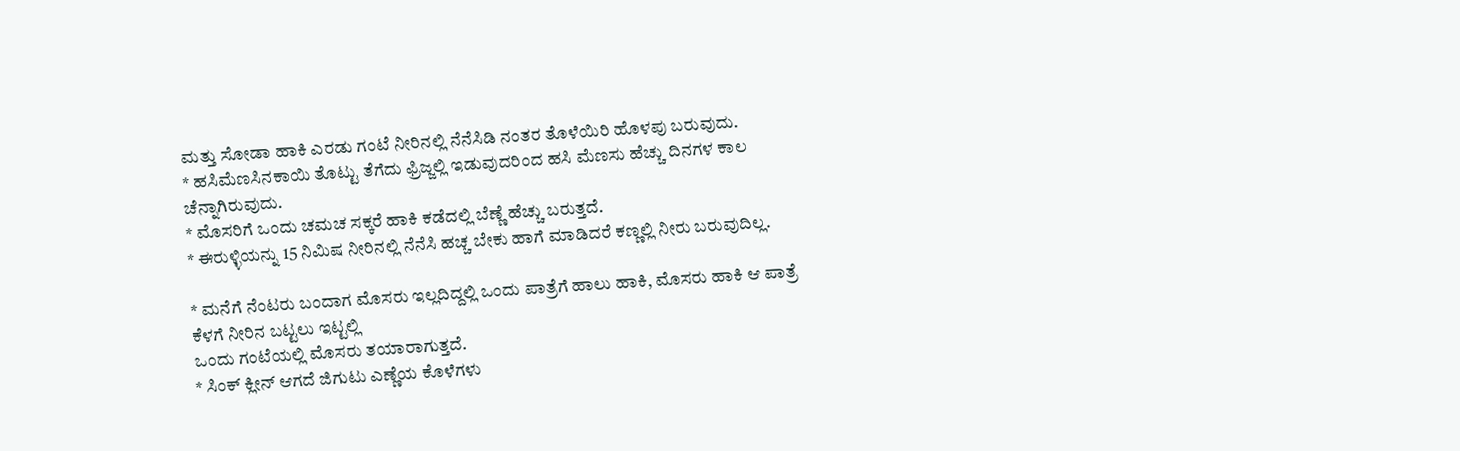ಮತ್ತು ಸೋಡಾ ಹಾಕಿ ಎರಡು ಗಂಟೆ ನೀರಿನಲ್ಲಿ ನೆನೆಸಿಡಿ ನಂತರ ತೊಳೆಯಿರಿ ಹೊಳಪು ಬರುವುದು.
* ಹಸಿಮೆಣಸಿನಕಾಯಿ ತೊಟ್ಟು ತೆಗೆದು ಫ್ರಿಜ್ಜಲ್ಲಿ ಇಡುವುದರಿಂದ ಹಸಿ ಮೆಣಸು ಹೆಚ್ಚು ದಿನಗಳ ಕಾಲ ಚೆನ್ನಾಗಿರುವುದು.
* ಮೊಸರಿಗೆ ಒಂದು ಚಮಚ ಸಕ್ಕರೆ ಹಾಕಿ ಕಡೆದಲ್ಲಿ ಬೆಣ್ಣೆ ಹೆಚ್ಚು ಬರುತ್ತದೆ.
* ಈರುಳ್ಳಿಯನ್ನು 15 ನಿಮಿಷ ನೀರಿನಲ್ಲಿ ನೆನೆಸಿ ಹಚ್ಚ ಬೇಕು ಹಾಗೆ ಮಾಡಿದರೆ ಕಣ್ಣಲ್ಲಿ ನೀರು ಬರುವುದಿಲ್ಲ.

* ಮನೆಗೆ ನೆಂಟರು ಬಂದಾಗ ಮೊಸರು ಇಲ್ಲದಿದ್ದಲ್ಲಿ ಒಂದು ಪಾತ್ರೆಗೆ ಹಾಲು ಹಾಕಿ, ಮೊಸರು ಹಾಕಿ ಆ ಪಾತ್ರೆ ಕೆಳಗೆ ನೀರಿನ ಬಟ್ಟಲು ಇಟ್ಟಲ್ಲಿ
ಒಂದು ಗಂಟೆಯಲ್ಲಿ ಮೊಸರು ತಯಾರಾಗುತ್ತದೆ.
* ಸಿಂಕ್ ಕ್ಲೀನ್ ಆಗದೆ ಜಿಗುಟು ಎಣ್ಣೆಯ ಕೊಳೆಗಳು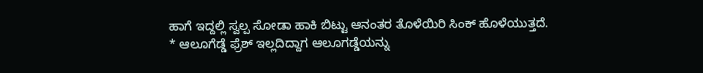ಹಾಗೆ ಇದ್ದಲ್ಲಿ ಸ್ವಲ್ಪ ಸೋಡಾ ಹಾಕಿ ಬಿಟ್ಟು ಆನಂತರ ತೊಳೆಯಿರಿ ಸಿಂಕ್ ಹೊಳೆಯುತ್ತದೆ.
* ಆಲೂಗೆಡ್ಡೆ ಫ್ರೆಶ್ ಇಲ್ಲದಿದ್ದಾಗ ಆಲೂಗಡ್ಡೆಯನ್ನು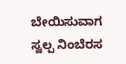ಬೇಯಿಸುವಾಗ ಸ್ವಲ್ಪ ನಿಂಬೆರಸ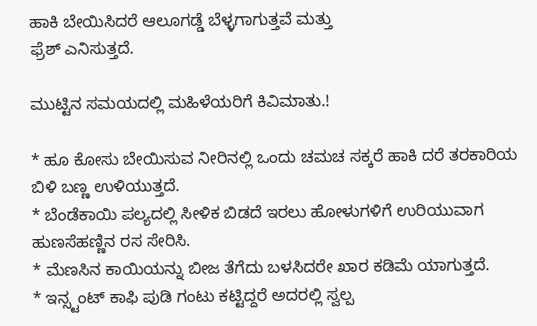ಹಾಕಿ ಬೇಯಿಸಿದರೆ ಆಲೂಗಡ್ಡೆ ಬೆಳ್ಳಗಾಗುತ್ತವೆ ಮತ್ತು
ಫ್ರೆಶ್ ಎನಿಸುತ್ತದೆ.

ಮುಟ್ಟಿನ ಸಮಯದಲ್ಲಿ ಮಹಿಳೆಯರಿಗೆ ಕಿವಿಮಾತು.!

* ಹೂ ಕೋಸು ಬೇಯಿಸುವ ನೀರಿನಲ್ಲಿ ಒಂದು ಚಮಚ ಸಕ್ಕರೆ ಹಾಕಿ ದರೆ ತರಕಾರಿಯ ಬಿಳಿ ಬಣ್ಣ ಉಳಿಯುತ್ತದೆ.
* ಬೆಂಡೆಕಾಯಿ ಪಲ್ಯದಲ್ಲಿ ಸೀಳಿಕ ಬಿಡದೆ ಇರಲು ಹೋಳುಗಳಿಗೆ ಉರಿಯುವಾಗ ಹುಣಸೆಹಣ್ಣಿನ ರಸ ಸೇರಿಸಿ.
* ಮೆಣಸಿನ ಕಾಯಿಯನ್ನು ಬೀಜ ತೆಗೆದು ಬಳಸಿದರೇ ಖಾರ ಕಡಿಮೆ ಯಾಗುತ್ತದೆ.
* ಇನ್ಸ್ಟಂಟ್ ಕಾಫಿ ಪುಡಿ ಗಂಟು ಕಟ್ಟಿದ್ದರೆ ಅದರಲ್ಲಿ ಸ್ವಲ್ಪ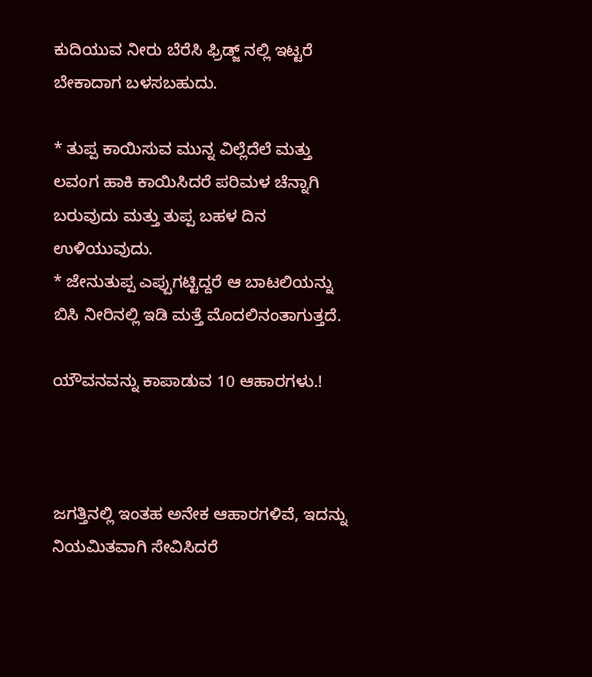ಕುದಿಯುವ ನೀರು ಬೆರೆಸಿ ಫ್ರಿಡ್ಜ್ ನಲ್ಲಿ ಇಟ್ಟರೆ ಬೇಕಾದಾಗ ಬಳಸಬಹುದು.

* ತುಪ್ಪ ಕಾಯಿಸುವ ಮುನ್ನ ವಿಲ್ಲೆದೆಲೆ ಮತ್ತು ಲವಂಗ ಹಾಕಿ ಕಾಯಿಸಿದರೆ ಪರಿಮಳ ಚೆನ್ನಾಗಿ ಬರುವುದು ಮತ್ತು ತುಪ್ಪ ಬಹಳ ದಿನ ಉಳಿಯುವುದು.
* ಜೇನುತುಪ್ಪ ಎಪ್ಪುಗಟ್ಟಿದ್ದರೆ ಆ ಬಾಟಲಿಯನ್ನು ಬಿಸಿ ನೀರಿನಲ್ಲಿ ಇಡಿ ಮತ್ತೆ ಮೊದಲಿನಂತಾಗುತ್ತದೆ.

ಯೌವನವನ್ನು ಕಾಪಾಡುವ 10 ಆಹಾರಗಳು.!



ಜಗತ್ತಿನಲ್ಲಿ ಇಂತಹ ಅನೇಕ ಆಹಾರಗಳಿವೆ, ಇದನ್ನು ನಿಯಮಿತವಾಗಿ ಸೇವಿಸಿದರೆ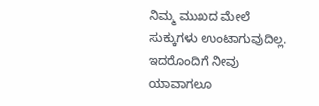ನಿಮ್ಮ ಮುಖದ ಮೇಲೆ ಸುಕ್ಕುಗಳು ಉಂಟಾಗುವುದಿಲ್ಲ. ಇದರೊಂದಿಗೆ ನೀವು ಯಾವಾಗಲೂ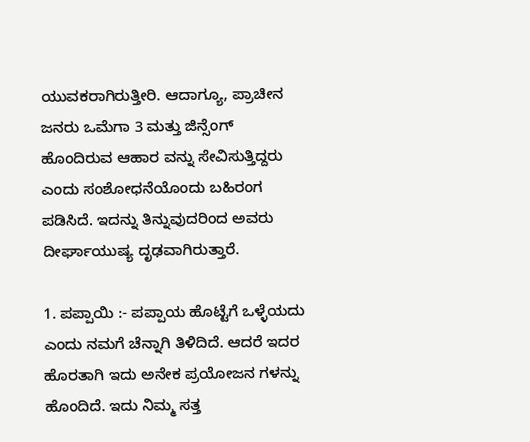ಯುವಕರಾಗಿರುತ್ತೀರಿ. ಆದಾಗ್ಯೂ, ಪ್ರಾಚೀನ ಜನರು ಒಮೆಗಾ 3 ಮತ್ತು ಜಿನ್ಸೆಂಗ್ ಹೊಂದಿರುವ ಆಹಾರ ವನ್ನು ಸೇವಿಸುತ್ತಿದ್ದರು ಎಂದು ಸಂಶೋಧನೆಯೊಂದು ಬಹಿರಂಗ ಪಡಿಸಿದೆ. ಇದನ್ನು ತಿನ್ನುವುದರಿಂದ ಅವರು ದೀರ್ಘಾಯುಷ್ಯ ದೃಢವಾಗಿರುತ್ತಾರೆ.

1. ಪಪ್ಪಾಯಿ :- ಪಪ್ಪಾಯ ಹೊಟ್ಟೆಗೆ ಒಳ್ಳೆಯದು ಎಂದು ನಮಗೆ ಚೆನ್ನಾಗಿ ತಿಳಿದಿದೆ. ಆದರೆ ಇದರ ಹೊರತಾಗಿ ಇದು ಅನೇಕ ಪ್ರಯೋಜನ ಗಳನ್ನು ಹೊಂದಿದೆ. ಇದು ನಿಮ್ಮ ಸತ್ತ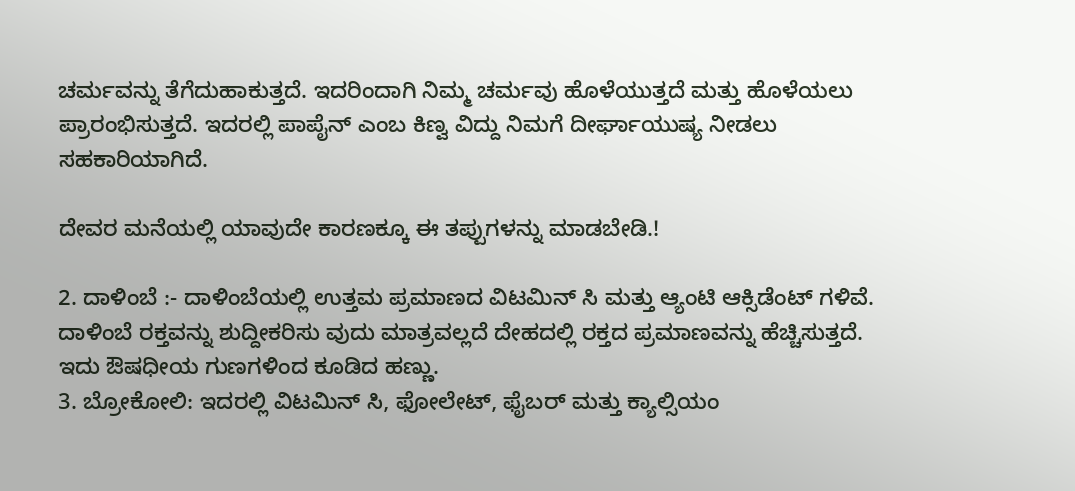ಚರ್ಮವನ್ನು ತೆಗೆದುಹಾಕುತ್ತದೆ. ಇದರಿಂದಾಗಿ ನಿಮ್ಮ ಚರ್ಮವು ಹೊಳೆಯುತ್ತದೆ ಮತ್ತು ಹೊಳೆಯಲು ಪ್ರಾರಂಭಿಸುತ್ತದೆ. ಇದರಲ್ಲಿ ಪಾಪೈನ್ ಎಂಬ ಕಿಣ್ವ ವಿದ್ದು ನಿಮಗೆ ದೀರ್ಘಾಯುಷ್ಯ ನೀಡಲು ಸಹಕಾರಿಯಾಗಿದೆ.

ದೇವರ ಮನೆಯಲ್ಲಿ ಯಾವುದೇ ಕಾರಣಕ್ಕೂ ಈ ತಪ್ಪುಗಳನ್ನು ಮಾಡಬೇಡಿ.!

2. ದಾಳಿಂಬೆ :- ದಾಳಿಂಬೆಯಲ್ಲಿ ಉತ್ತಮ ಪ್ರಮಾಣದ ವಿಟಮಿನ್ ಸಿ ಮತ್ತು ಆ್ಯಂಟಿ ಆಕ್ಸಿಡೆಂಟ್ ಗಳಿವೆ. ದಾಳಿಂಬೆ ರಕ್ತವನ್ನು ಶುದ್ದೀಕರಿಸು ವುದು ಮಾತ್ರವಲ್ಲದೆ ದೇಹದಲ್ಲಿ ರಕ್ತದ ಪ್ರಮಾಣವನ್ನು ಹೆಚ್ಚಿಸುತ್ತದೆ. ಇದು ಔಷಧೀಯ ಗುಣಗಳಿಂದ ಕೂಡಿದ ಹಣ್ಣು.
3. ಬ್ರೋಕೋಲಿ: ಇದರಲ್ಲಿ ವಿಟಮಿನ್ ಸಿ, ಫೋಲೇಟ್, ಫೈಬರ್ ಮತ್ತು ಕ್ಯಾಲ್ಸಿಯಂ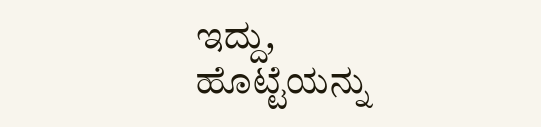ಇದ್ದು, ಹೊಟ್ಟೆಯನ್ನು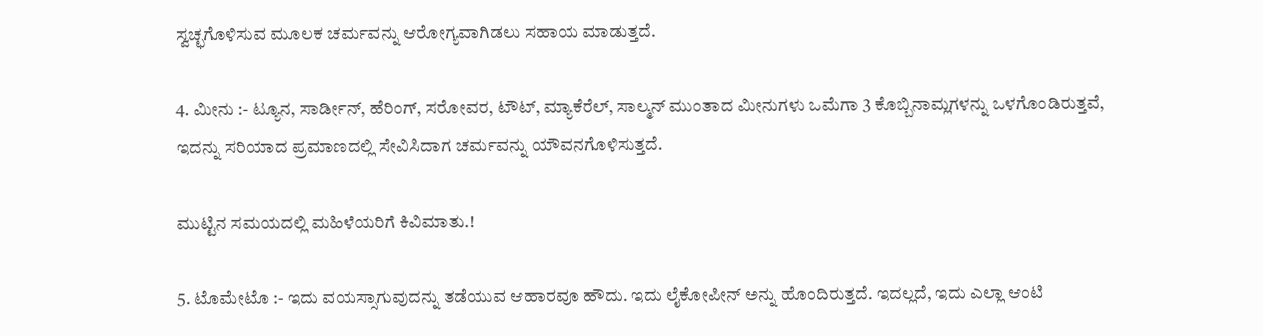ಸ್ವಚ್ಛಗೊಳಿಸುವ ಮೂಲಕ ಚರ್ಮವನ್ನು ಆರೋಗ್ಯವಾಗಿಡಲು ಸಹಾಯ ಮಾಡುತ್ತದೆ.

4. ಮೀನು :- ಟ್ಯೂನ, ಸಾರ್ಡೀನ್, ಹೆರಿಂಗ್, ಸರೋವರ, ಟೌಟ್, ಮ್ಯಾಕೆರೆಲ್, ಸಾಲ್ಮನ್ ಮುಂತಾದ ಮೀನುಗಳು ಒಮೆಗಾ 3 ಕೊಬ್ಬಿನಾಮ್ಲಗಳನ್ನು ಒಳಗೊಂಡಿರುತ್ತವೆ, ಇದನ್ನು ಸರಿಯಾದ ಪ್ರಮಾಣದಲ್ಲಿ ಸೇವಿಸಿದಾಗ ಚರ್ಮವನ್ನು ಯೌವನಗೊಳಿಸುತ್ತದೆ.

ಮುಟ್ಟಿನ ಸಮಯದಲ್ಲಿ ಮಹಿಳೆಯರಿಗೆ ಕಿವಿಮಾತು.!

5. ಟೊಮೇಟೊ :- ಇದು ವಯಸ್ಸಾಗುವುದನ್ನು ತಡೆಯುವ ಆಹಾರವೂ ಹೌದು. ಇದು ಲೈಕೋಪೀನ್ ಅನ್ನು ಹೊಂದಿರುತ್ತದೆ. ಇದಲ್ಲದೆ, ಇದು ಎಲ್ಲಾ ಆಂಟಿ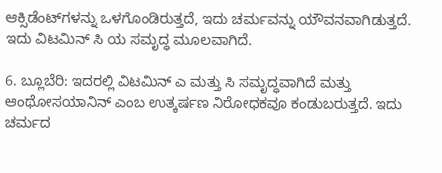ಆಕ್ಸಿಡೆಂಟ್‌ಗಳನ್ನು ಒಳಗೊಂಡಿರುತ್ತದೆ, ಇದು ಚರ್ಮವನ್ನು ಯೌವನವಾಗಿಡುತ್ತದೆ. ಇದು ವಿಟಮಿನ್ ಸಿ ಯ ಸಮೃದ್ಧ ಮೂಲವಾಗಿದೆ.

6. ಬ್ಲೂಬೆರಿ: ಇದರಲ್ಲಿ ವಿಟಮಿನ್ ಎ ಮತ್ತು ಸಿ ಸಮೃದ್ಧವಾಗಿದೆ ಮತ್ತು ಆಂಥೋಸಯಾನಿನ್ ಎಂಬ ಉತ್ಕರ್ಷಣ ನಿರೋಧಕವೂ ಕಂಡುಬರುತ್ತದೆ. ಇದು ಚರ್ಮದ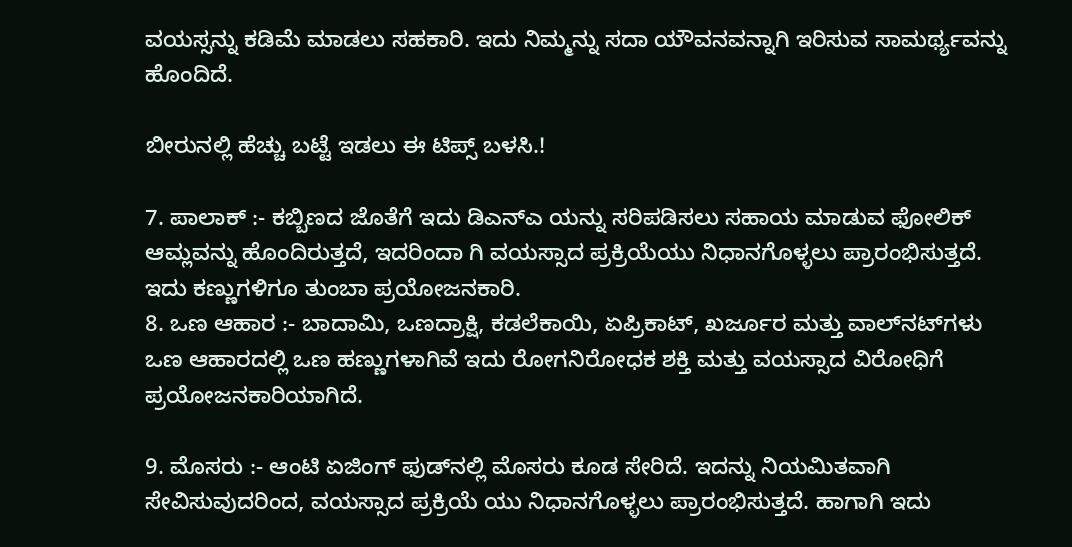ವಯಸ್ಸನ್ನು ಕಡಿಮೆ ಮಾಡಲು ಸಹಕಾರಿ. ಇದು ನಿಮ್ಮನ್ನು ಸದಾ ಯೌವನವನ್ನಾಗಿ ಇರಿಸುವ ಸಾಮರ್ಥ್ಯವನ್ನು ಹೊಂದಿದೆ.

ಬೀರುನಲ್ಲಿ ಹೆಚ್ಚು ಬಟ್ಟೆ ಇಡಲು ಈ ಟಿಪ್ಸ್ ಬಳಸಿ.!

7. ಪಾಲಾಕ್ :- ಕಬ್ಬಿಣದ ಜೊತೆಗೆ ಇದು ಡಿಎನ್ಎ ಯನ್ನು ಸರಿಪಡಿಸಲು ಸಹಾಯ ಮಾಡುವ ಫೋಲಿಕ್ ಆಮ್ಲವನ್ನು ಹೊಂದಿರುತ್ತದೆ, ಇದರಿಂದಾ ಗಿ ವಯಸ್ಸಾದ ಪ್ರಕ್ರಿಯೆಯು ನಿಧಾನಗೊಳ್ಳಲು ಪ್ರಾರಂಭಿಸುತ್ತದೆ. ಇದು ಕಣ್ಣುಗಳಿಗೂ ತುಂಬಾ ಪ್ರಯೋಜನಕಾರಿ.
8. ಒಣ ಆಹಾರ :- ಬಾದಾಮಿ, ಒಣದ್ರಾಕ್ಷಿ, ಕಡಲೆಕಾಯಿ, ಏಪ್ರಿಕಾಟ್, ಖರ್ಜೂರ ಮತ್ತು ವಾಲ್‌ನಟ್‌ಗಳು ಒಣ ಆಹಾರದಲ್ಲಿ ಒಣ ಹಣ್ಣುಗಳಾಗಿವೆ ಇದು ರೋಗನಿರೋಧಕ ಶಕ್ತಿ ಮತ್ತು ವಯಸ್ಸಾದ ವಿರೋಧಿಗೆ ಪ್ರಯೋಜನಕಾರಿಯಾಗಿದೆ.

9. ಮೊಸರು :- ಆಂಟಿ ಏಜಿಂಗ್ ಫುಡ್‌ನಲ್ಲಿ ಮೊಸರು ಕೂಡ ಸೇರಿದೆ. ಇದನ್ನು ನಿಯಮಿತವಾಗಿ ಸೇವಿಸುವುದರಿಂದ, ವಯಸ್ಸಾದ ಪ್ರಕ್ರಿಯೆ ಯು ನಿಧಾನಗೊಳ್ಳಲು ಪ್ರಾರಂಭಿಸುತ್ತದೆ. ಹಾಗಾಗಿ ಇದು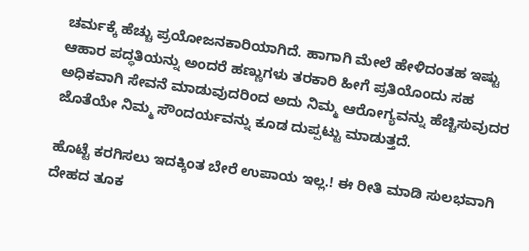ಚರ್ಮಕ್ಕೆ ಹೆಚ್ಚು ಪ್ರಯೋಜನಕಾರಿಯಾಗಿದೆ. ಹಾಗಾಗಿ ಮೇಲೆ ಹೇಳಿದಂತಹ ಇಷ್ಟು ಆಹಾರ ಪದ್ಧತಿಯನ್ನು ಅಂದರೆ ಹಣ್ಣುಗಳು ತರಕಾರಿ ಹೀಗೆ ಪ್ರತಿಯೊಂದು ಸಹ ಅಧಿಕವಾಗಿ ಸೇವನೆ ಮಾಡುವುದರಿಂದ ಅದು ನಿಮ್ಮ ಆರೋಗ್ಯವನ್ನು ಹೆಚ್ಚಿಸುವುದರ ಜೊತೆಯೇ ನಿಮ್ಮ ಸೌಂದರ್ಯವನ್ನು ಕೂಡ ದುಪ್ಪಟ್ಟು ಮಾಡುತ್ತದೆ.

ಹೊಟ್ಟೆ ಕರಗಿಸಲು ಇದಕ್ಕಿಂತ ಬೇರೆ ಉಪಾಯ ಇಲ್ಲ.! ಈ ರೀತಿ ಮಾಡಿ ಸುಲಭವಾಗಿ ದೇಹದ ತೂಕ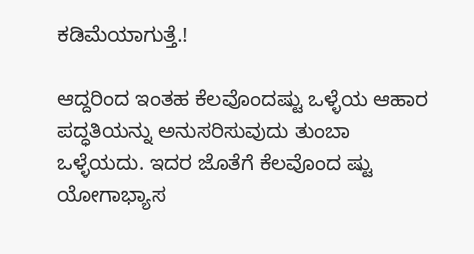ಕಡಿಮೆಯಾಗುತ್ತೆ.!

ಆದ್ದರಿಂದ ಇಂತಹ ಕೆಲವೊಂದಷ್ಟು ಒಳ್ಳೆಯ ಆಹಾರ ಪದ್ಧತಿಯನ್ನು ಅನುಸರಿಸುವುದು ತುಂಬಾ ಒಳ್ಳೆಯದು. ಇದರ ಜೊತೆಗೆ ಕೆಲವೊಂದ ಷ್ಟು ಯೋಗಾಭ್ಯಾಸ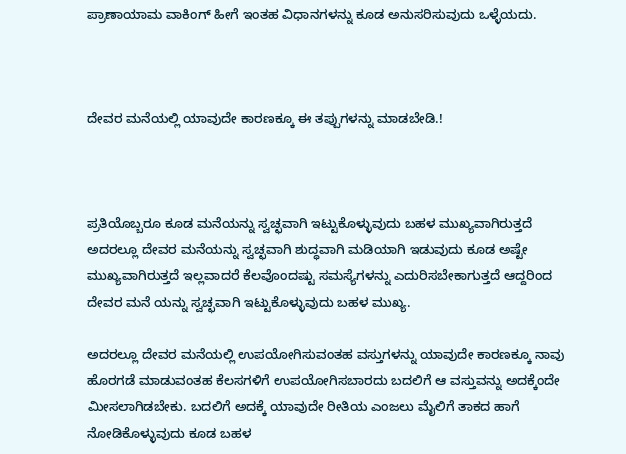ಪ್ರಾಣಾಯಾಮ ವಾಕಿಂಗ್ ಹೀಗೆ ಇಂತಹ ವಿಧಾನಗಳನ್ನು ಕೂಡ ಅನುಸರಿಸುವುದು ಒಳ್ಳೆಯದು.



ದೇವರ ಮನೆಯಲ್ಲಿ ಯಾವುದೇ ಕಾರಣಕ್ಕೂ ಈ ತಪ್ಪುಗಳನ್ನು ಮಾಡಬೇಡಿ.!



ಪ್ರತಿಯೊಬ್ಬರೂ ಕೂಡ ಮನೆಯನ್ನು ಸ್ವಚ್ಛವಾಗಿ ಇಟ್ಟುಕೊಳ್ಳುವುದು ಬಹಳ ಮುಖ್ಯವಾಗಿರುತ್ತದೆ ಅದರಲ್ಲೂ ದೇವರ ಮನೆಯನ್ನು ಸ್ವಚ್ಛವಾಗಿ ಶುದ್ಧವಾಗಿ ಮಡಿಯಾಗಿ ಇಡುವುದು ಕೂಡ ಅಷ್ಟೇ ಮುಖ್ಯವಾಗಿರುತ್ತದೆ ಇಲ್ಲವಾದರೆ ಕೆಲವೊಂದಷ್ಟು ಸಮಸ್ಯೆಗಳನ್ನು ಎದುರಿಸಬೇಕಾಗುತ್ತದೆ ಆದ್ದರಿಂದ ದೇವರ ಮನೆ ಯನ್ನು ಸ್ವಚ್ಛವಾಗಿ ಇಟ್ಟುಕೊಳ್ಳುವುದು ಬಹಳ ಮುಖ್ಯ.

ಅದರಲ್ಲೂ ದೇವರ ಮನೆಯಲ್ಲಿ ಉಪಯೋಗಿಸುವಂತಹ ವಸ್ತುಗಳನ್ನು ಯಾವುದೇ ಕಾರಣಕ್ಕೂ ನಾವು ಹೊರಗಡೆ ಮಾಡುವಂತಹ ಕೆಲಸಗಳಿಗೆ ಉಪಯೋಗಿಸಬಾರದು ಬದಲಿಗೆ ಆ ವಸ್ತುವನ್ನು ಅದಕ್ಕೆಂದೇ ಮೀಸಲಾಗಿಡಬೇಕು. ಬದಲಿಗೆ ಅದಕ್ಕೆ ಯಾವುದೇ ರೀತಿಯ ಎಂಜಲು ಮೈಲಿಗೆ ತಾಕದ ಹಾಗೆ ನೋಡಿಕೊಳ್ಳುವುದು ಕೂಡ ಬಹಳ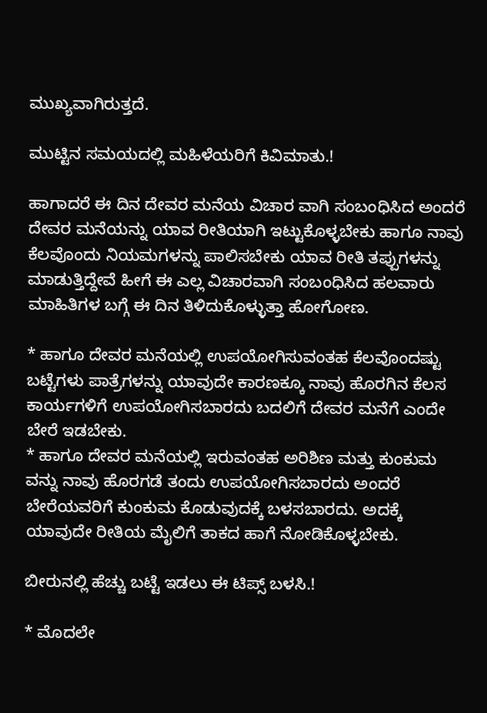ಮುಖ್ಯವಾಗಿರುತ್ತದೆ.

ಮುಟ್ಟಿನ ಸಮಯದಲ್ಲಿ ಮಹಿಳೆಯರಿಗೆ ಕಿವಿಮಾತು.!

ಹಾಗಾದರೆ ಈ ದಿನ ದೇವರ ಮನೆಯ ವಿಚಾರ ವಾಗಿ ಸಂಬಂಧಿಸಿದ ಅಂದರೆ ದೇವರ ಮನೆಯನ್ನು ಯಾವ ರೀತಿಯಾಗಿ ಇಟ್ಟುಕೊಳ್ಳಬೇಕು ಹಾಗೂ ನಾವು ಕೆಲವೊಂದು ನಿಯಮಗಳನ್ನು ಪಾಲಿಸಬೇಕು ಯಾವ ರೀತಿ ತಪ್ಪುಗಳನ್ನು ಮಾಡುತ್ತಿದ್ದೇವೆ ಹೀಗೆ ಈ ಎಲ್ಲ ವಿಚಾರವಾಗಿ ಸಂಬಂಧಿಸಿದ ಹಲವಾರು ಮಾಹಿತಿಗಳ ಬಗ್ಗೆ ಈ ದಿನ ತಿಳಿದುಕೊಳ್ಳುತ್ತಾ ಹೋಗೋಣ.

* ಹಾಗೂ ದೇವರ ಮನೆಯಲ್ಲಿ ಉಪಯೋಗಿಸುವಂತಹ ಕೆಲವೊಂದಷ್ಟು ಬಟ್ಟೆಗಳು ಪಾತ್ರೆಗಳನ್ನು ಯಾವುದೇ ಕಾರಣಕ್ಕೂ ನಾವು ಹೊರಗಿನ ಕೆಲಸ ಕಾರ್ಯಗಳಿಗೆ ಉಪಯೋಗಿಸಬಾರದು ಬದಲಿಗೆ ದೇವರ ಮನೆಗೆ ಎಂದೇ ಬೇರೆ ಇಡಬೇಕು.
* ಹಾಗೂ ದೇವರ ಮನೆಯಲ್ಲಿ ಇರುವಂತಹ ಅರಿಶಿಣ ಮತ್ತು ಕುಂಕುಮ ವನ್ನು ನಾವು ಹೊರಗಡೆ ತಂದು ಉಪಯೋಗಿಸಬಾರದು ಅಂದರೆ ಬೇರೆಯವರಿಗೆ ಕುಂಕುಮ ಕೊಡುವುದಕ್ಕೆ ಬಳಸಬಾರದು. ಅದಕ್ಕೆ ಯಾವುದೇ ರೀತಿಯ ಮೈಲಿಗೆ ತಾಕದ ಹಾಗೆ ನೋಡಿಕೊಳ್ಳಬೇಕು.

ಬೀರುನಲ್ಲಿ ಹೆಚ್ಚು ಬಟ್ಟೆ ಇಡಲು ಈ ಟಿಪ್ಸ್ ಬಳಸಿ.!

* ಮೊದಲೇ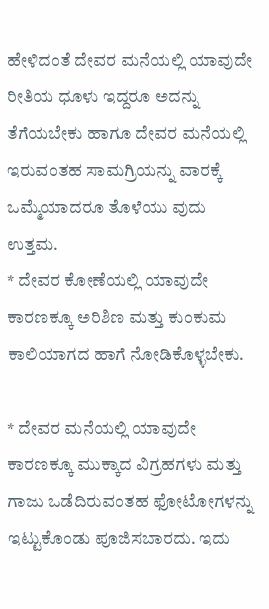ಹೇಳಿದಂತೆ ದೇವರ ಮನೆಯಲ್ಲಿ ಯಾವುದೇ ರೀತಿಯ ಧೂಳು ಇದ್ದರೂ ಅದನ್ನು ತೆಗೆಯಬೇಕು ಹಾಗೂ ದೇವರ ಮನೆಯಲ್ಲಿ ಇರುವಂತಹ ಸಾಮಗ್ರಿಯನ್ನು ವಾರಕ್ಕೆ ಒಮ್ಮೆಯಾದರೂ ತೊಳೆಯು ವುದು ಉತ್ತಮ.
* ದೇವರ ಕೋಣೆಯಲ್ಲಿ ಯಾವುದೇ ಕಾರಣಕ್ಕೂ ಅರಿಶಿಣ ಮತ್ತು ಕುಂಕುಮ ಕಾಲಿಯಾಗದ ಹಾಗೆ ನೋಡಿಕೊಳ್ಳಬೇಕು.

* ದೇವರ ಮನೆಯಲ್ಲಿ ಯಾವುದೇ ಕಾರಣಕ್ಕೂ ಮುಕ್ಕಾದ ವಿಗ್ರಹಗಳು ಮತ್ತು ಗಾಜು ಒಡೆದಿರುವಂತಹ ಫೋಟೋಗಳನ್ನು ಇಟ್ಟುಕೊಂಡು ಪೂಜಿಸಬಾರದು. ಇದು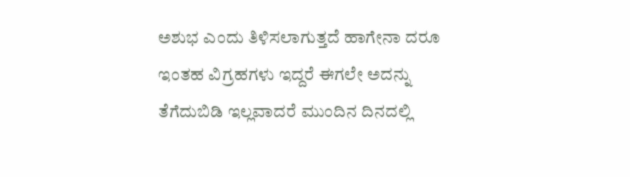ಅಶುಭ ಎಂದು ತಿಳಿಸಲಾಗುತ್ತದೆ ಹಾಗೇನಾ ದರೂ ಇಂತಹ ವಿಗ್ರಹಗಳು ಇದ್ದರೆ ಈಗಲೇ ಅದನ್ನು ತೆಗೆದುಬಿಡಿ ಇಲ್ಲವಾದರೆ ಮುಂದಿನ ದಿನದಲ್ಲಿ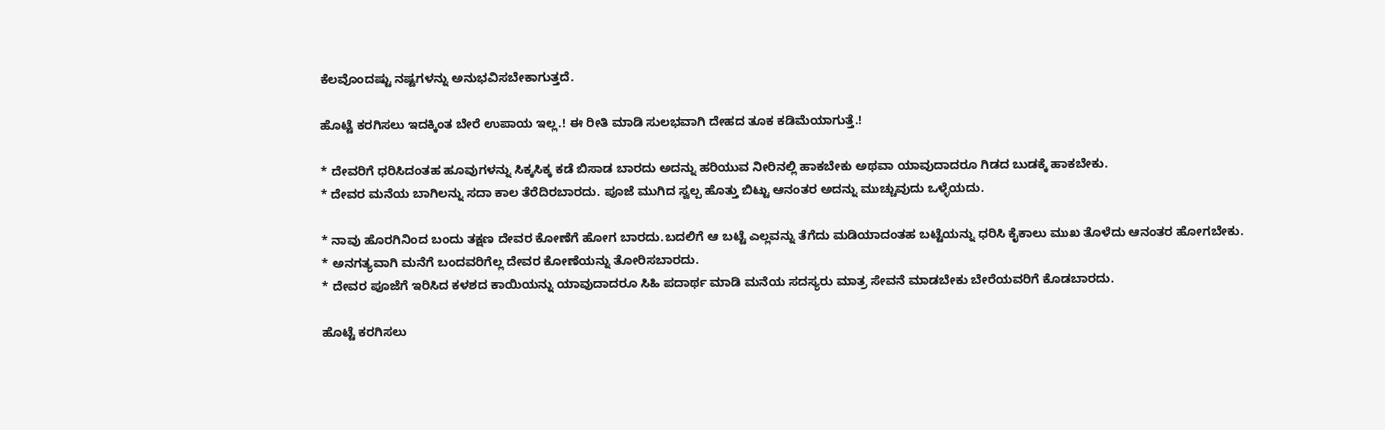ಕೆಲವೊಂದಷ್ಟು ನಷ್ಟಗಳನ್ನು ಅನುಭವಿಸಬೇಕಾಗುತ್ತದೆ.

ಹೊಟ್ಟೆ ಕರಗಿಸಲು ಇದಕ್ಕಿಂತ ಬೇರೆ ಉಪಾಯ ಇಲ್ಲ.! ಈ ರೀತಿ ಮಾಡಿ ಸುಲಭವಾಗಿ ದೇಹದ ತೂಕ ಕಡಿಮೆಯಾಗುತ್ತೆ.!

* ದೇವರಿಗೆ ಧರಿಸಿದಂತಹ ಹೂವುಗಳನ್ನು ಸಿಕ್ಕಸಿಕ್ಕ ಕಡೆ ಬಿಸಾಡ ಬಾರದು ಅದನ್ನು ಹರಿಯುವ ನೀರಿನಲ್ಲಿ ಹಾಕಬೇಕು ಅಥವಾ ಯಾವುದಾದರೂ ಗಿಡದ ಬುಡಕ್ಕೆ ಹಾಕಬೇಕು.
* ದೇವರ ಮನೆಯ ಬಾಗಿಲನ್ನು ಸದಾ ಕಾಲ ತೆರೆದಿರಬಾರದು. ಪೂಜೆ ಮುಗಿದ ಸ್ವಲ್ಪ ಹೊತ್ತು ಬಿಟ್ಟು ಆನಂತರ ಅದನ್ನು ಮುಚ್ಚುವುದು ಒಳ್ಳೆಯದು.

* ನಾವು ಹೊರಗಿನಿಂದ ಬಂದು ತಕ್ಷಣ ದೇವರ ಕೋಣೆಗೆ ಹೋಗ ಬಾರದು.ಬದಲಿಗೆ ಆ ಬಟ್ಟೆ ಎಲ್ಲವನ್ನು ತೆಗೆದು ಮಡಿಯಾದಂತಹ ಬಟ್ಟೆಯನ್ನು ಧರಿಸಿ ಕೈಕಾಲು ಮುಖ ತೊಳೆದು ಆನಂತರ ಹೋಗಬೇಕು.
* ಅನಗತ್ಯವಾಗಿ ಮನೆಗೆ ಬಂದವರಿಗೆಲ್ಲ ದೇವರ ಕೋಣೆಯನ್ನು ತೋರಿಸಬಾರದು.
* ದೇವರ ಪೂಜೆಗೆ ಇರಿಸಿದ ಕಳಶದ ಕಾಯಿಯನ್ನು ಯಾವುದಾದರೂ ಸಿಹಿ ಪದಾರ್ಥ ಮಾಡಿ ಮನೆಯ ಸದಸ್ಯರು ಮಾತ್ರ ಸೇವನೆ ಮಾಡಬೇಕು ಬೇರೆಯವರಿಗೆ ಕೊಡಬಾರದು.

ಹೊಟ್ಟೆ ಕರಗಿಸಲು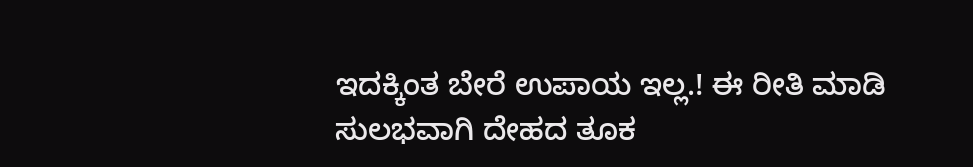ಇದಕ್ಕಿಂತ ಬೇರೆ ಉಪಾಯ ಇಲ್ಲ.! ಈ ರೀತಿ ಮಾಡಿ ಸುಲಭವಾಗಿ ದೇಹದ ತೂಕ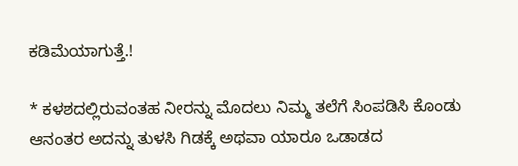ಕಡಿಮೆಯಾಗುತ್ತೆ.!

* ಕಳಶದಲ್ಲಿರುವಂತಹ ನೀರನ್ನು ಮೊದಲು ನಿಮ್ಮ ತಲೆಗೆ ಸಿಂಪಡಿಸಿ ಕೊಂಡು ಆನಂತರ ಅದನ್ನು ತುಳಸಿ ಗಿಡಕ್ಕೆ ಅಥವಾ ಯಾರೂ ಒಡಾಡದ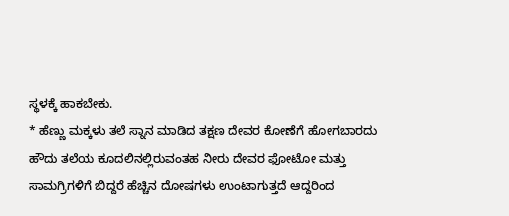ಸ್ಥಳಕ್ಕೆ ಹಾಕಬೇಕು.
* ಹೆಣ್ಣು ಮಕ್ಕಳು ತಲೆ ಸ್ನಾನ ಮಾಡಿದ ತಕ್ಷಣ ದೇವರ ಕೋಣೆಗೆ ಹೋಗಬಾರದು ಹೌದು ತಲೆಯ ಕೂದಲಿನಲ್ಲಿರುವಂತಹ ನೀರು ದೇವರ ಫೋಟೋ ಮತ್ತು ಸಾಮಗ್ರಿಗಳಿಗೆ ಬಿದ್ದರೆ ಹೆಚ್ಚಿನ ದೋಷಗಳು ಉಂಟಾಗುತ್ತದೆ ಆದ್ದರಿಂದ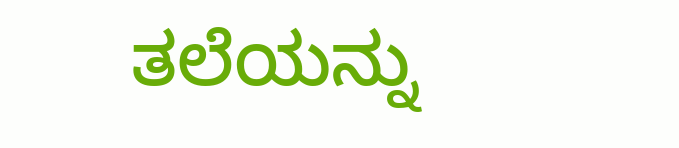ತಲೆಯನ್ನು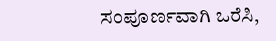ಸಂಪೂರ್ಣವಾಗಿ ಒರೆಸಿ,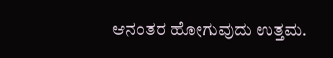ಆನಂತರ ಹೋಗುವುದು ಉತ್ತಮ.